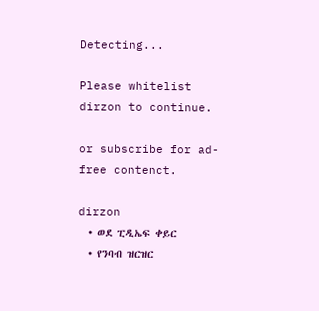Detecting...

Please whitelist dirzon to continue.

or subscribe for ad-free contenct.

dirzon
  • ወደ ፒዲኤፍ ቀይር
  • የንባብ ዝርዝር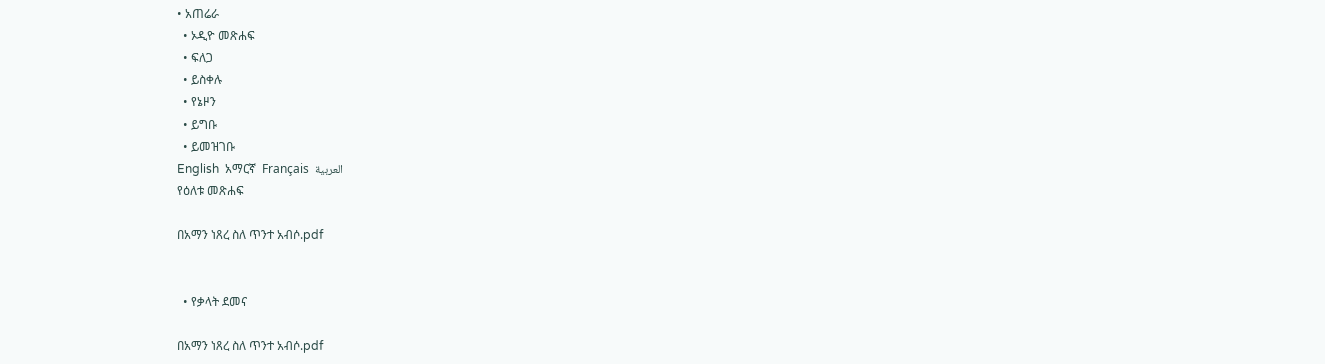• አጠሬራ
  • ኦዲዮ መጽሐፍ
  • ፍለጋ
  • ይስቀሉ
  • የኔዞን
  • ይግቡ
  • ይመዝገቡ
English  አማርኛ  Français  العربية
የዕለቱ መጽሐፍ

በአማን ነጸረ ስለ ጥንተ አብሶ.pdf


  • የቃላት ደመና

በአማን ነጸረ ስለ ጥንተ አብሶ.pdf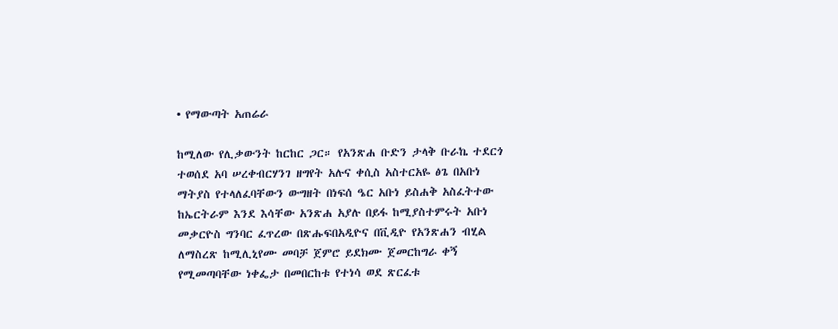• የማውጣት አጠሬራ

ከሚለው የሊቃውንት ከርከር ጋር። የአንጽሐ ቡድን ታላቅ ቡራኬ ተደርጎ ተወሰደ አባ ሠረቀብርሃንገ ዘግየት አሉና ቀሲስ አስተርአዬ ፅጌ በአቡነ ማትያስ የተላለፈባቸውን ውግዘት በነፍሰ ዔር አቡነ ይስሐቅ አስፈትተው ከኤርትራም እንደ እሳቸው አንጽሐ አያሉ በይፋ ከሚያስተምሩት አቡነ መቃርዮስ ግንባር ፈጥረው በጽሑፍበአዲዮና በቪዲዮ የአንጽሐን ብሂል ለማስረጽ ከሚሊኒየሙ መባቻ ጀምሮ ይደክሙ ጀመርከግራ ቀኝ የሚመጣባቸው ነቀፌታ በመበርከቱ የተነሳ ወደ ጽርፈቱ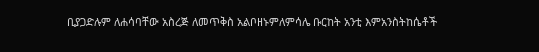ቢያጋድሉም ለሐሳባቸው አስረጅ ለመጥቅስ አልቦዘኑምለምሳሌ ቡርከት አንቲ እምአንስትከሴቶች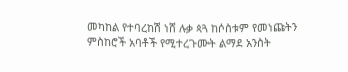መካከል የተባረከሽ ነሸ ሉቃ ጳጓ ከሶስቱም የመነጩትን ምስከሮች አባቶች የሚተረጉሙት ልማደ አንስት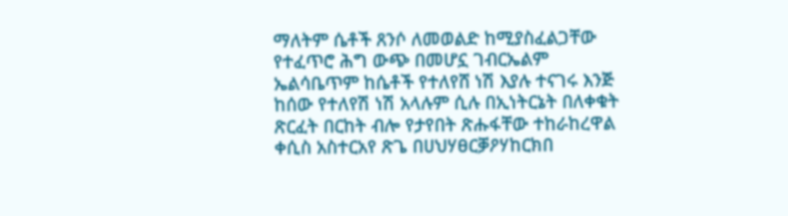ማለትም ሴቶች ጸንሶ ለመወልድ ከሚያስፈልጋቸው የተፈጥሮ ሕግ ውጭ በመሆኗ ገብርኤልም ኤልሳቤጥም ከሴቶች የተለየሸ ነሽ እያሉ ተናገሩ እንጅ ከሰው የተለየሽ ነሽ አላሉም ሲሉ በኢነትርኔት በለቀቁት ጽርፈት በርከት ብሎ የታየበት ጽሑፋቸው ተከራከረዋል ቀሲስ አስተርአየ ጽጌ በሀህሃፀርቓዖሃከርክበ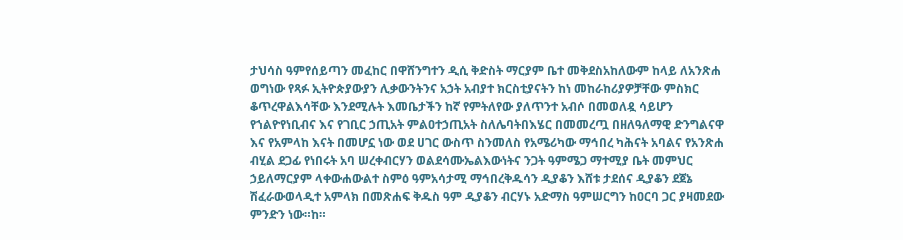ታህሳስ ዓምየሰይጣን መፈከር በዋሸንግተን ዲሲ ቅድስት ማርያም ቤተ መቅደስአከለውም ከላይ ለአንጽሐ ወግነው የጻፉ ኢትዮጵያውያን ሊቃውንትንና አኃት አብያተ ክርስቲያናትን ከነ መከራከሪያዎቻቸው ምስክር ቆጥረዋልእሳቸው እንደሚሉት እመቤታችን ከኛ የምትለየው ያለጥንተ አብሶ በመወለዷ ሳይሆን የኀልዮየነቢብና እና የገቢር ኃጢአት ምልዐተኃጢአት ስለሌባትበእሄር በመመረጧ በዘለዓለማዊ ድንግልናዋ እና የአምላከ እናት በመሆኗ ነው ወደ ሀገር ውስጥ ስንመለስ የአሜሪካው ማኅበረ ካሕናት አባልና የአንጽሐ ብሂል ደጋፊ የነበሩት አባ ሠረቀብርሃን ወልደሳሙኤልእውነትና ንጋት ዓምሜጋ ማተሚያ ቤት መምህር ኃይለማርያም ላቀውሐውልተ ስምዕ ዓምአሳታሚ ማኅበረቅዱሳን ዲያቆን እሸቱ ታደሰና ዲያቆን ደጀኔ ሽፈራውወላዲተ አምላክ በመጽሐፍ ቅዱስ ዓም ዲያቆን ብርሃኑ አድማስ ዓምሠርግን ከዐርባ ጋር ያዛመደው ምንድን ነው።ከ።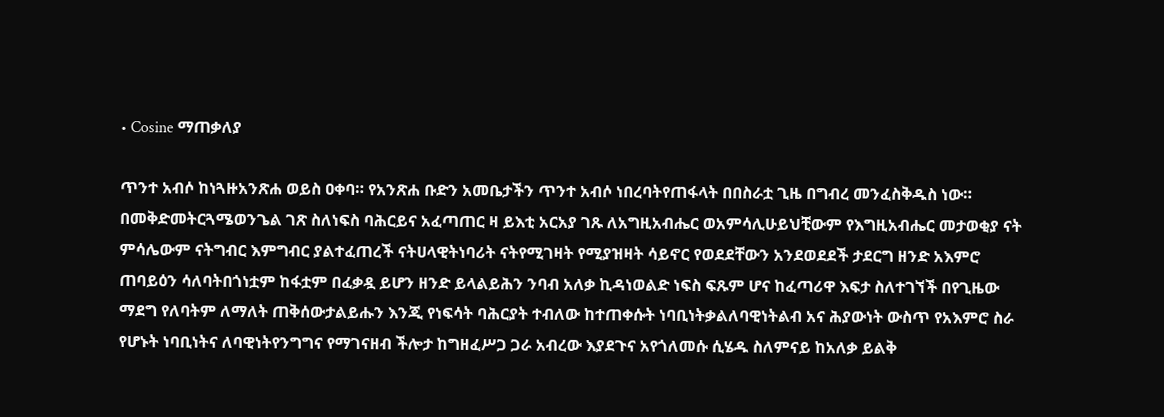• Cosine ማጠቃለያ

ጥንተ አብሶ ከነጓዙአንጽሐ ወይስ ዐቀባ። የአንጽሐ ቡድን አመቤታችን ጥንተ አብሶ ነበረባትየጠፋላት በበስራቷ ጊዜ በግብረ መንፈስቅዱስ ነው። በመቅድመትርጓሜወንጌል ገጽ ስለነፍስ ባሕርይና አፈጣጠር ዛ ይእቲ አርአያ ገጹ ለአግዚአብሔር ወአምሳሊሁይህቺውም የእግዚአብሔር መታወቂያ ናት ምሳሌውም ናትግብር እምግብር ያልተፈጠረች ናትሀላዊትነባሪት ናትየሚገዛት የሚያዝዛት ሳይኖር የወደደቸውን አንደወደደች ታደርግ ዘንድ አእምሮ ጠባይዕን ሳለባትበጎነቷም ከፋቷም በፈቃዷ ይሆን ዘንድ ይላልይሕን ንባብ አለቃ ኪዳነወልድ ነፍስ ፍጹም ሆና ከፈጣሪዋ እፍታ ስለተገኘች በየጊዜው ማደግ የለባትም ለማለት ጠቅሰውታልይሑን እንጂ የነፍሳት ባሕርያት ተብለው ከተጠቀሱት ነባቢነትቃልለባዊነትልብ አና ሕያውነት ውስጥ የአእምሮ ስራ የሆኑት ነባቢነትና ለባዊነትየንግግና የማገናዘብ ችሎታ ከግዘፈሥጋ ጋራ አብረው እያደጉና አየጎለመሱ ሲሄዱ ስለምናይ ከአለቃ ይልቅ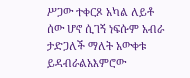ሥጋው ተቀርጾ አካል ለይቶ ሰው ሆኖ ሲገኝ ነፍሱም አብራ ታድጋለች ማለት አውቀቱ ይዳብራልአእምሮው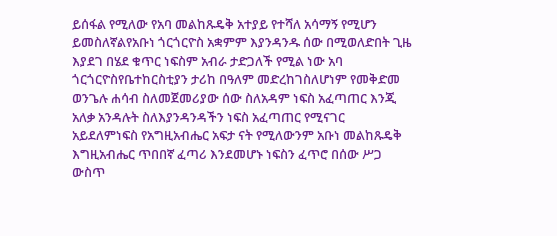ይሰፋል የሚለው የአባ መልከጹዴቅ አተያይ የተሻለ አሳማኝ የሚሆን ይመስለኛልየአቡነ ጎርጎርዮስ አቋምም እያንዳንዱ ሰው በሚወለድበት ጊዜ እያደገ በሄደ ቁጥር ነፍስም አብራ ታድጋለች የሚል ነው አባ ጎርጎርዮስየቤተከርስቲያን ታሪከ በዓለም መድረከገስለሆነም የመቅድመ ወንጌሉ ሐሳብ ስለመጀመሪያው ሰው ስለአዳም ነፍስ አፈጣጠር እንጂ አለቃ አንዳሉት ስለእያንዳንዳችን ነፍስ አፈጣጠር የሚናገር አይደለምነፍስ የአግዚአብሔር አፍታ ናት የሚለውንም አቡነ መልከጹዴቅ እግዚአብሔር ጥበበኛ ፈጣሪ እንደመሆኑ ነፍስን ፈጥሮ በሰው ሥጋ ውስጥ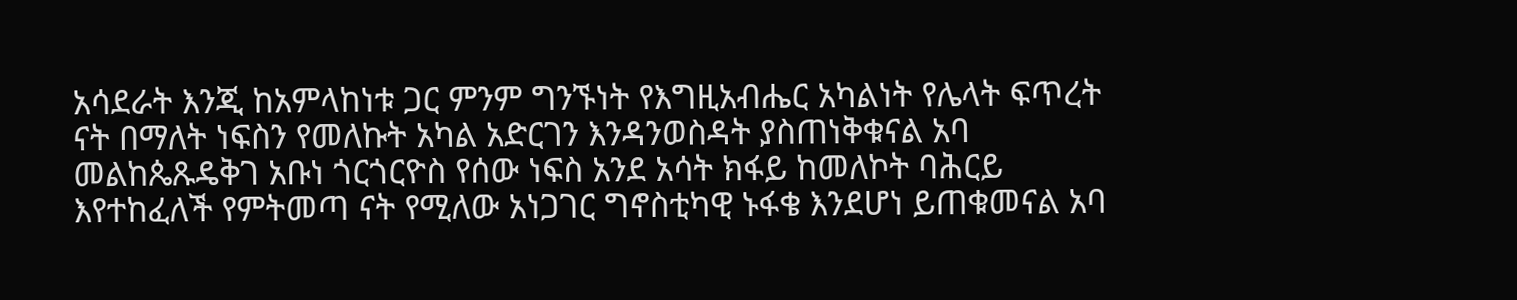አሳደራት እንጂ ከአምላከነቱ ጋር ምንም ግንኙነት የእግዚአብሔር አካልነት የሌላት ፍጥረት ናት በማለት ነፍስን የመለኩት አካል አድርገን እንዳንወስዳት ያስጠነቅቁናል አባ መልከጴጹዴቅገ አቡነ ጎርጎርዮስ የሰው ነፍስ አንደ አሳት ክፋይ ከመለኮት ባሕርይ እየተከፈለች የምትመጣ ናት የሚለው አነጋገር ግኖስቲካዊ ኑፋቄ እንደሆነ ይጠቁመናል አባ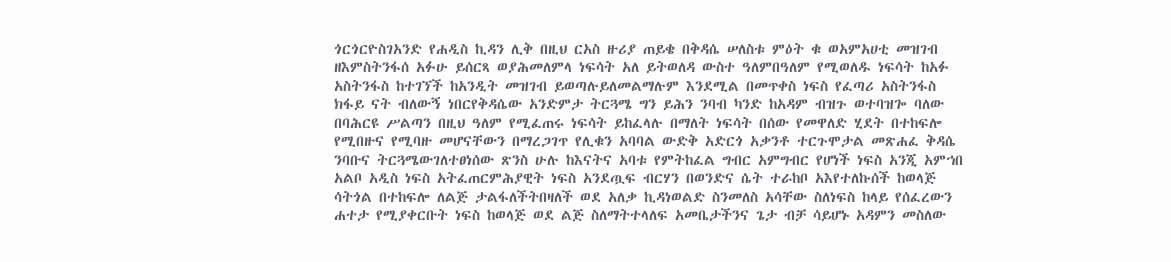ጎርጎርዮስገአንድ የሐዲስ ኪዳን ሊቅ በዚህ ርአስ ዙሪያ ጠይቄ በቅዳሴ ሠለስቱ ምዕት ቁ ወአምአሀቲ መዝገብ ዘእምስትንፋሰ አፉሁ ይሰርጻ ወያሕመለምላ ነፍሳት አለ ይትወለዳ ውስተ ዓለምበዓለም የሚወለዱ ነፍሳት ከአፉ አስትንፋስ ከተገኘች ከአንዲት መዝገብ ይወጣሉይለመልማሉም እንደሚል በመጥቀስ ነፍስ የፈጣሪ አስትንፋስ ክፋይ ናት ብለውኝ ነበርየቅዳሴው አንድምታ ትርጓሜ ግን ይሕን ንባብ ካንድ ከአዳም ብዝጉ ወተባዝጐ ባለው በባሕርዩ ሥልጣን በዚህ ዓለም የሚፈጠሩ ነፍሳት ይከፈላሉ በማለት ነፍሳት በሰው የመዋለድ ሂደት በተከፍሎ የሚበዙና የሚባዙ መሆናቸውን በማረጋገጥ የሊቁን አባባል ውድቅ አድርጎ አቃንቶ ተርጉሞታል መጽሐፈ ቅዳሴ ንባቡና ትርጓሜውገለተፀነሰው ጽንስ ሁሉ ከእናትና አባቱ የምትከፈል ግብር አምግብር የሆነች ነፍስ አንጂ አምኀበ አልቦ አዲስ ነፍስ አትፈጠርምሕያዊት ነፍስ አንደጧፍ ብርሃን በወንድና ሴት ተራከቦ አእየተለኩሰች ከወላጅ ሳትጎል በተከፍሎ ለልጅ ታልፋለችትበዛለች ወደ አለቃ ኪዳነወልድ ስንመለስ አሳቸው ስለነፍስ ከላይ የሰፈረውን ሐተታ የሚያቀርቡት ነፍስ ከወላጅ ወደ ልጅ ስለማትተላለፍ አመቤታችንና ጌታ ብቻ ሳይሆኑ አዳምን መስለው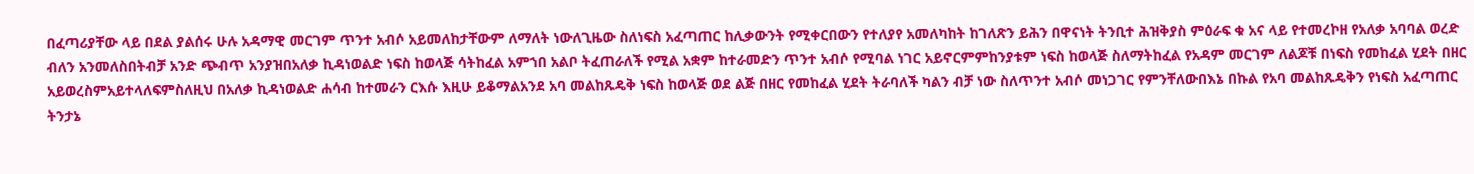በፈጣሪያቸው ላይ በደል ያልሰሩ ሁሉ አዳማዊ መርገም ጥንተ አብሶ አይመለከታቸውም ለማለት ነውለጊዜው ስለነፍስ አፈጣጠር ከሊቃውንት የሚቀርበውን የተለያየ አመለካከት ከገለጽን ይሕን በዋናነት ትንቢተ ሕዝቅያስ ምዕራፍ ቁ አና ላይ የተመረኮዘ የአለቃ አባባል ወረድ ብለን አንመለስበትብቻ አንድ ጭብጥ አንያዝበአለቃ ኪዳነወልድ ነፍስ ከወላጅ ሳትከፈል አምኀበ አልቦ ትፈጠራለች የሚል አቋም ከተራመድን ጥንተ አብሶ የሚባል ነገር አይኖርምምከንያቱም ነፍስ ከወላጅ ስለማትከፈል የአዳም መርገም ለልጆቹ በነፍስ የመከፈል ሂደት በዘር አይወረስምአይተላለፍምስለዚህ በአለቃ ኪዳነወልድ ሐሳብ ከተመራን ርእሱ እዚሁ ይቆማልአንደ አባ መልከጹዴቅ ነፍስ ከወላጅ ወደ ልጅ በዘር የመከፈል ሂደት ትራባለች ካልን ብቻ ነው ስለጥንተ አብሶ መነጋገር የምንቸለውበእኔ በኩል የአባ መልከጹዴቅን የነፍስ አፈጣጠር ትንታኔ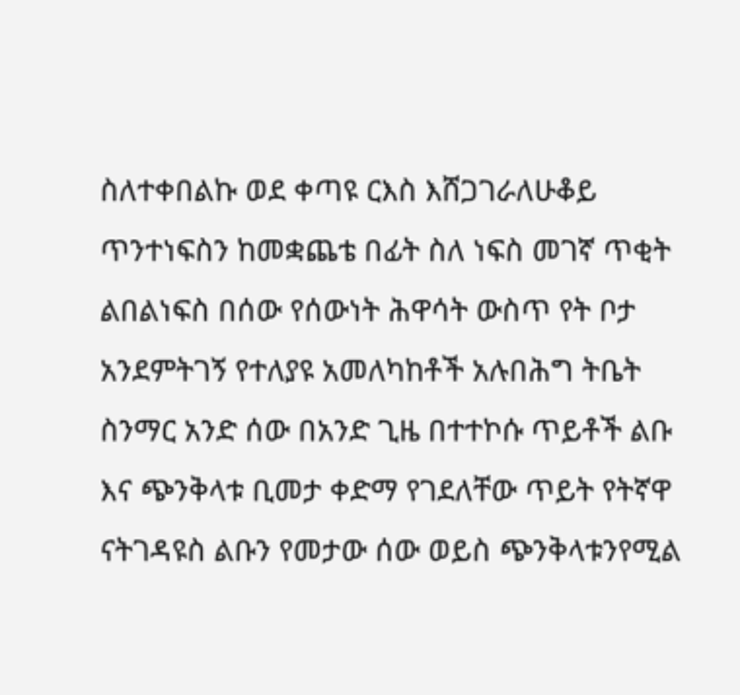ስለተቀበልኩ ወደ ቀጣዩ ርእስ እሸጋገራለሁቆይ ጥንተነፍስን ከመቋጨቴ በፊት ስለ ነፍስ መገኛ ጥቂት ልበልነፍስ በሰው የሰውነት ሕዋሳት ውስጥ የት ቦታ አንደምትገኝ የተለያዩ አመለካከቶች አሉበሕግ ትቤት ስንማር አንድ ሰው በአንድ ጊዜ በተተኮሱ ጥይቶች ልቡ እና ጭንቅላቱ ቢመታ ቀድማ የገደለቸው ጥይት የትኛዋ ናትገዳዩስ ልቡን የመታው ሰው ወይስ ጭንቅላቱንየሚል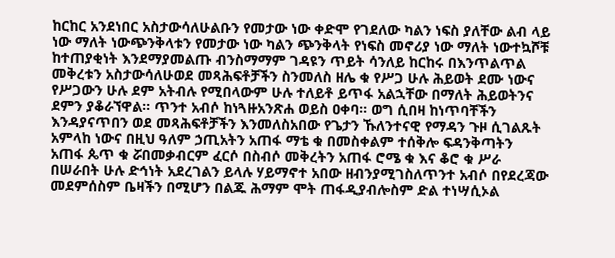ከርከር አንደነበር አስታውሳለሁልቡን የመታው ነው ቀድሞ የገደለው ካልን ነፍስ ያለቸው ልብ ላይ ነው ማለት ነውጭንቅላቱን የመታው ነው ካልን ጭንቅላት የነፍስ መኖሪያ ነው ማለት ነውተኳሾቹ ከተጠያቂነት እንደማያመልጡ ብንስማማም ገዳዩን ጥይት ሳንለይ ከርከሩ በእንጥልጥል መቅረቱን አስታውሳለሁወደ መጻሕፍቶቻችን ስንመለስ ዘሌ ቁ የሥጋ ሁሉ ሕይወት ደሙ ነውና የሥጋውን ሁሉ ደም አትብሉ የሚበላውም ሁሉ ተለይቶ ይጥፋ አልኋቸው በማለት ሕይወትንና ደምን ያቆራኘዋል። ጥንተ አብሶ ከነጓዙአንጽሐ ወይስ ዐቀባ። ወግ ሲበዛ ከነጥባቸችን እንዳያናጥበን ወደ መጻሕፍቶቻችን እንመለስአበው የጌታን ኹለንተናዊ የማዳን ጉዞ ሲገልጹት አምላከ ነውና በዚህ ዓለም ኃጢአትን አጠፋ ማቴ ቁ በመስቀልም ተሰቅሎ ፍዳንቅጣትን አጠፋ ጴጥ ቁ ሯበመቃብርም ፈርሶ በስብሶ መቅረትን አጠፋ ሮሜ ቁ እና ቆሮ ቁ ሥራ በሠራበት ሁሉ ድኅነት አደረገልን ይላሉ ሃይማኖተ አበው ዘብንያሚገስለጥንተ አብሶ በየደረጃው መደምሰስም ቤዛችን በሚሆን በልጁ ሕማም ሞት ጠፋዲያብሎስም ድል ተነሣሲኦል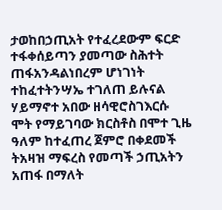ታወከበኃጢአት የተፈረደውም ፍርድ ተፋቀሰይጣን ያመጣው ስሕተት ጠፋአንዳልነበረም ሆነገነት ተከፈተትንሣኤ ተገለጠ ይሉናል ሃይማኖተ አበው ዘሳዊሮስገእርሱ ሞት የማይገባው ክርስቶስ በሞተ ጊዜ ዓለም ከተፈጠረ ጀምሮ በቀደመች ትአዛዝ ማፍረስ የመጣች ኃጢአትን አጠፋ በማለት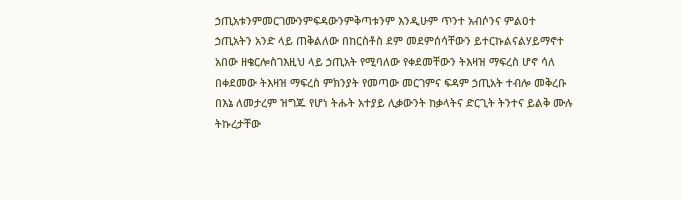ኃጢአቱንምመርገሙንምፍዳውንምቅጣቱንም እንዲሁም ጥንተ አብሶንና ምልዐተ ኃጢአትን አንድ ላይ ጠቅልለው በከርስቶስ ደም መደምሰሳቸውን ይተርኩልናልሃይማኖተ አበው ዘቄርሎስገእዚህ ላይ ኃጢአት የሚባለው የቀደመቸውን ትእዛዝ ማፍረስ ሆኖ ሳለ በቀደመው ትእዛዝ ማፍረስ ምክንያት የመጣው መርገምና ፍዳም ኃጢአት ተብሎ መቅረቡ በእኔ ለመታረም ዝግጁ የሆነ ትሑት አተያይ ሊቃውንት ከቃላትና ድርጊት ትንተና ይልቅ ሙሉ ትኩረታቸው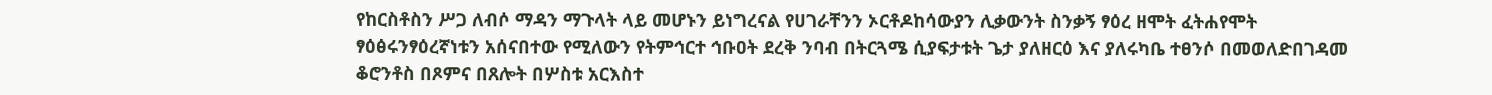የከርስቶስን ሥጋ ለብሶ ማዳን ማጉላት ላይ መሆኑን ይነግረናል የሀገራቸንን ኦርቶዶከሳውያን ሊቃውንት ስንቃኝ ፃዕረ ዘሞት ፈትሐየሞት ፃዕፅሩንፃዕረኛነቱን አሰናበተው የሚለውን የትምኅርተ ኅቡዐት ደረቅ ንባብ በትርጓሜ ሲያፍታቱት ጌታ ያለዘርዕ እና ያለሩካቤ ተፀንሶ በመወለድበገዳመ ቆሮንቶስ በጾምና በጸሎት በሦስቱ አርእስተ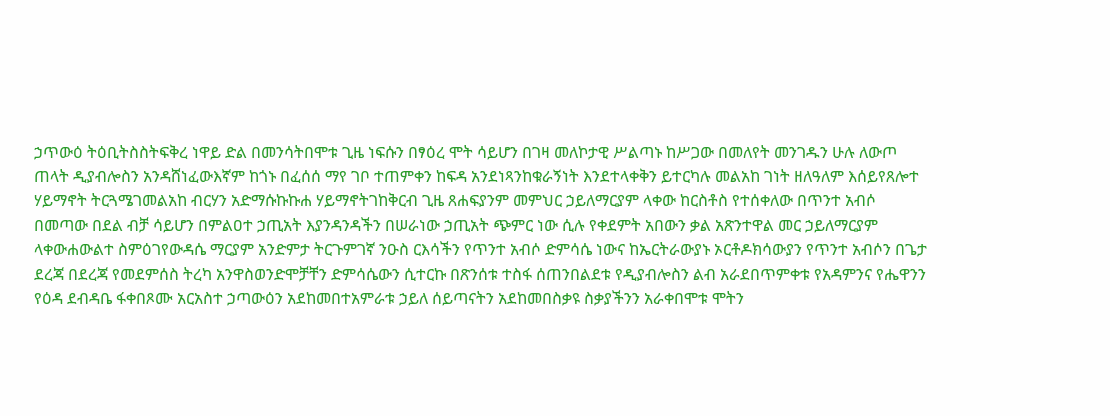ኃጥውዕ ትዕቢትስስትፍቅረ ነዋይ ድል በመንሳትበሞቱ ጊዜ ነፍሱን በፃዕረ ሞት ሳይሆን በገዛ መለኮታዊ ሥልጣኑ ከሥጋው በመለየት መንገዱን ሁሉ ለውጦ ጠላት ዲያብሎስን አንዳሸነፈውእኛም ከጎኑ በፈሰሰ ማየ ገቦ ተጠምቀን ከፍዳ አንደነጻንከቁራኝነት እንደተላቀቅን ይተርካሉ መልአከ ገነት ዘለዓለም እሰይየጸሎተ ሃይማኖት ትርጓሜገመልአከ ብርሃን አድማሱኩኩሐ ሃይማኖትገከቅርብ ጊዜ ጸሐፍያንም መምህር ኃይለማርያም ላቀው ከርስቶስ የተሰቀለው በጥንተ አብሶ በመጣው በደል ብቻ ሳይሆን በምልዐተ ኃጢአት እያንዳንዳችን በሠራነው ኃጢአት ጭምር ነው ሲሉ የቀደምት አበውን ቃል አጽንተዋል መር ኃይለማርያም ላቀውሐውልተ ስምዕገየውዳሴ ማርያም አንድምታ ትርጉምገኛ ንዑስ ርእሳችን የጥንተ አብሶ ድምሳሴ ነውና ከኤርትራውያኑ ኦርቶዶክሳውያን የጥንተ አብሶን በጌታ ደረጃ በደረጃ የመደምሰስ ትረካ አንዋስወንድሞቻቸን ድምሳሴውን ሲተርኩ በጽንሰቱ ተስፋ ሰጠንበልደቱ የዲያብሎስን ልብ አራደበጥምቀቱ የአዳምንና የሔዋንን የዕዳ ደብዳቤ ፋቀበጾሙ አርአስተ ኃጣውዕን አደከመበተአምራቱ ኃይለ ሰይጣናትን አደከመበስቃዩ ስቃያችንን አራቀበሞቱ ሞትን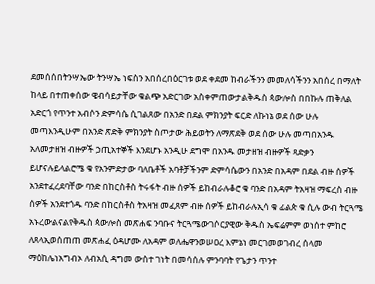ደመሰሰበትንሣኤው ትንሣኤ ነፍስን አበሰረበዕርገቱ ወደ ቀደመ ከብራችንን መመለሳችንን አበሰረ በማለት ከላይ በተጠቀሰው ዌብሳይታቸው ቁልጭ አድርገው አስቀምጠውታልቅዱስ ጳውሎስ በበኩሉ ጠቅለል አድርጎ የጥንተ አብሶን ድምሳሴ ሲገልጸው በአንድ በደል ምክንያት ፍርድ ለኩነኔ ወደ ሰው ሁሉ መጣእንዲሁም በአንድ ጽድቅ ምክንያት ስጦታው ሕይወትን ለማጽደቅ ወደ ሰው ሁሉ መጣበአንዱ አለመታዘዝ ብዙዎች ኃጢአተኞች እንደሆኑ አንዲሁ ደግሞ በአንዱ መታዘዝ ብዙዎች ጻድቃን ይሆናሉይላልሮሜ ቁ የአንምድታው ባለቤቶች አባቶቻችንም ድምሳሴውን በአንድ በአዳም በደል ብዙ ሰዎች አንደተፈረደባቸው ባንድ በከርስቶስ ትሩፋት ብዙ ሰዎች ይከብራሉቆሮ ቁ ባንድ በአዳም ትአዛዝ ማፍረስ ብዙ ሰዎች አንደተጎዱ ባንድ በከርስቶስ ትአዛዝ መፈጸም ብዙ ሰዎች ይከብራሉኢሳ ቁ ፊልጵ ቁ ሲሉ ውብ ትርጓሜ አኑረውልናልየቅዱስ ጳውሎስ መጽሐፍ ንባቡና ትርጓሜውገሶርያዊው ቅዱስ ኤፍሬምም ወነሰተ ምከሮ ለጸላኢወሰጠጠ መጽሐፈ ዕዳሆሙ ለአዳም ወለሔዋንወሠዐረ እምኔነ መርገመወገብረ ሰላመ ማዕከሌነአግብኦ ለብአሲ ዳግመ ውስተ ገነት በመሳሰሉ ምንባባት የጌታን ጥንተ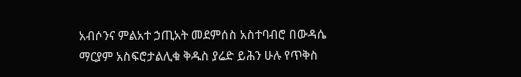አብሶንና ምልአተ ኃጢአት መደምሰስ አስተባብሮ በውዳሴ ማርያም አስፍሮታልሊቁ ቅዱስ ያሬድ ይሕን ሁሉ የጥቅስ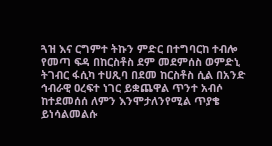ጓዝ እና ርግምተ ትኩን ምድር በተግባርከ ተብሎ የመጣ ፍዳ በከርስቶስ ደም መደምሰስ ወምድኒ ትገብር ፋሲካ ተሀጺባ በደመ ከርስቶስ ሲል በአንድ ኅብራዊ ዐረፍተ ነገር ይቋጨዋል ጥንተ አብሶ ከተደመሰሰ ለምን እንሞታለንየሚል ጥያቄ ይነሳልመልሱ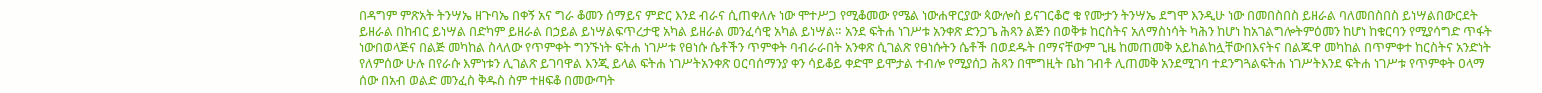በዳግም ምጽአት ትንሣኤ ዘጉባኤ በቀኝ አና ግራ ቆመን ሰማይና ምድር እንደ ብራና ሲጠቀለሉ ነው ሞተሥጋ የሚቆመው የሜል ነውሐዋርያው ጳውሎስ ይናገርቆሮ ቁ የሙታን ትንሣኤ ደግሞ እንዲሁ ነው በመበስበስ ይዘራል ባለመበስበስ ይነሣልበውርደት ይዘራል በከብር ይነሣል በድካም ይዘራል በኃይል ይነሣልፍጥረታዊ አካል ይዘራል መንፈሳዊ አካል ይነሣል። አንደ ፍትሐ ነገሥቱ አንቀጽ ድንጋጌ ሕጻን ልጅን በወቅቱ ከርስትና አለማስነሳት ካሕን ከሆነ ከአገልግሎትምዕመን ከሆነ ከቁርባን የሚያሳግድ ጥፋት ነውበወላጅና በልጅ መካከል ስላለው የጥምቀት ግንኙነት ፍትሐ ነገሥቱ የፀነሱ ሴቶችን ጥምቀት ባብራራበት አንቀጽ ሲገልጽ የፀነሱትን ሴቶች በወደዱት በማናቸውም ጊዜ ከመጠመቅ አይከልከሏቸውበእናትና በልጁዋ መካከል በጥምቀተ ከርስትና አንድነት የለምሰው ሁሉ በየራሱ እምነቱን ሊገልጽ ይገባዋል እንጂ ይላል ፍትሐ ነገሥትአንቀጽ ዐርባሰማንያ ቀን ሳይቆይ ቀድሞ ይሞታል ተብሎ የሚያሰጋ ሕጻን በሞግዚት ቤከ ገብቶ ሊጠመቅ አንደሚገባ ተደንግጓልፍትሐ ነገሥትእንደ ፍትሐ ነገሥቱ የጥምቀት ዐላማ ሰው በአብ ወልድ መንፈስ ቅዱስ ስም ተዘፍቆ በመውጣት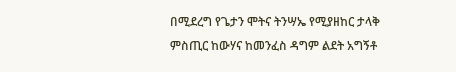በሚደረግ የጌታን ሞትና ትንሣኤ የሚያዘከር ታላቅ ምስጢር ከውሃና ከመንፈስ ዳግም ልደት አግኝቶ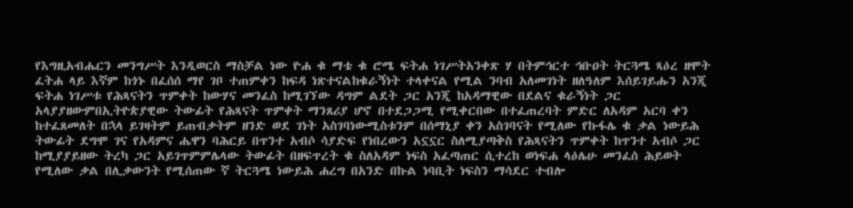የእግዚአብሔርን መንግሥት እንዲወርስ ማስቻል ነው ዮሐ ቁ ማቴ ቁ ሮሜ ፍትሐ ነገሥትአንቀጽ ሃ በትምኅርተ ኅቡዐት ትርጓሜ ጻዕረ ዘሞት ፈትሐ ላይ እኛም ከጎኑ በፈሰሰ ማየ ገቦ ተጠምቀን ከፍዳ ነጽተናልከቁራኝነት ተላቀናል የሚል ንባብ አለመገነት ዘለዓለም እሰይገይሑን አንጂ ፍትሐ ነገሥቱ የሕጻናትን ጥምቀት ከውሃና መንፈስ ከሚገኘው ዳግም ልደት ጋር አንጂ ከአዳማዊው በደልና ቁራኝነት ጋር አላያያዘውምበኢትዮጵያዊው ትውፊት የሕጻናት ጥምቀት ማንጸሪያ ሆኖ በተደጋጋሚ የሚቀርበው በተፈጠረባት ምድር ለአዳም አርባ ቀን ከተፈጸመለት በኋላ ይገዛትም ይጠብቃትም ዘንድ ወደ ገነት አስገባነውሚስቱንም በሰማኒያ ቀን አስገባናት የሚለው የኩፋሌ ቁ ቃል ነውይሕ ትውፊት ደግሞ ገና የአዳምና ሔዋን ባሕርይ በጥንተ አብሶ ሳያድፍ የነበረውን አኗኗር ስለሚያጣቅስ የሕጻናትን ጥምቀት ከጥንተ አብሶ ጋር ከሚያያይዘው ትረካ ጋር አይገጥምምሌላው ትውፊት በዘፍጥረት ቁ ስለአዳም ነፍስ አፈጣጠር ሲተረከ ወነፍሐ ላዕሌሁ መንፈሰ ሕይወት የሚለው ቃል በሊቃውንት የሚሰጠው ኛ ትርጓሜ ነውይሕ ሐረግ በአንድ በኩል ነባቢት ነፍስን ማሳደር ተብሎ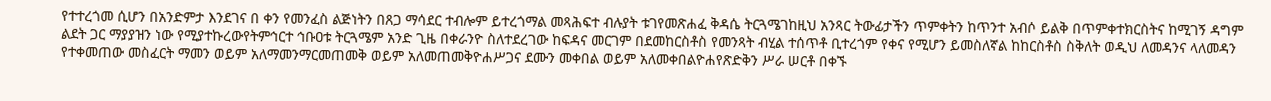የተተረጎመ ሲሆን በአንድምታ እንደገና በ ቀን የመንፈስ ልጅነትን በጸጋ ማሳደር ተብሎም ይተረጎማል መጻሕፍተ ብሉያት ቱገየመጽሐፈ ቅዳሴ ትርጓሜገከዚህ አንጻር ትውፊታችን ጥምቀትን ከጥንተ አብሶ ይልቅ በጥምቀተክርስትና ከሚገኝ ዳግም ልደት ጋር ማያያዝን ነው የሚያተኩረውየትምኅርተ ኅቡዐቱ ትርጓሜም አንድ ጊዜ በቀራንዮ ስለተደረገው ከፍዳና መርገም በደመከርስቶስ የመንጻት ብሂል ተሰጥቶ ቢተረጎም የቀና የሚሆን ይመስለኛል ከከርስቶስ ስቅለት ወዲህ ለመዳንና ላለመዳን የተቀመጠው መስፈርት ማመን ወይም አለማመንማርመጠመቅ ወይም አለመጠመቅዮሐሥጋና ደሙን መቀበል ወይም አለመቀበልዮሐየጽድቅን ሥራ ሠርቶ በቀኙ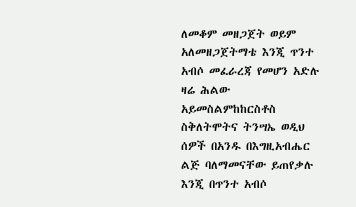ለመቆም መዘጋጀት ወይም አለመዘጋጀትማቴ እንጂ ጥንተ አብሶ መፈራረጃ የመሆን አድሉ ዛሬ ሕልው አይመስልምከከርስቶስ ስቅለትሞትና ትንሣኤ ወዲህ ሰዎች በአንዱ በእግዚአብሔር ልጅ ባለማመናቸው ይጠየቃሉ እንጂ በጥንተ አብሶ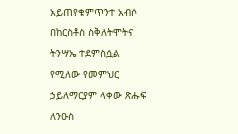አይጠየቁምጥንተ አብሶ በከርስቶስ ስቅለትሞትና ትንሣኤ ተደምስሷል የሚለው የመምህር ኃይለማርያም ላቀው ጽሑፍ ለንዑስ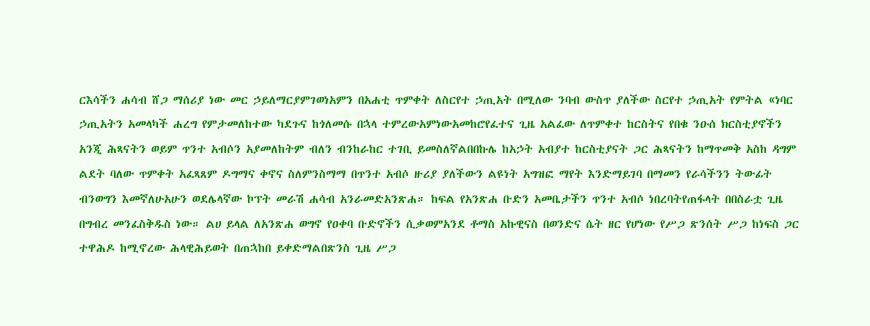ርእሳችን ሐሳብ ሸጋ ማሰሪያ ነው መር ኃይለማርያምገወነአምን በአሐቲ ጥምቀት ለስርየተ ኃጢአት በሚለው ንባብ ውስጥ ያለችው ስርየተ ኃጢአት የምትል «ነባር ኃጢአትን አመላካች ሐረግ የምታመለከተው ካደጉና ከጎለመሱ በኋላ ተምረውአምነውአመከሮየፈተና ጊዜ አልፈው ለጥምቀተ ከርስትና የበቁ ንዑሰ ክርስቲያኖችን አንጂ ሕጻናትን ወይም ጥንተ አብሶን አያመለከትም ብለን ብንከራከር ተገቢ ይመስለኛልበበኩሌ ከአኃት አብያተ ከርስቲያናት ጋር ሕጻናትን ከማጥመቅ አስከ ዳግም ልደት ባለው ጥምቀት አፈጻጸም ዶግማና ቀኖና ስለምንስማማ በጥንተ አብሶ ዙሪያ ያለችውን ልዩነት አግዝፎ ማየት እንድማይገባ በማመን የራሳችንን ትውፊት ብንወግን እመኛለሁአሁን ወደሌላኛው ኮፕት መራሽ ሐሳብ አንራመድአንጽሐ። ከፍል የአንጽሐ ቡድን አመቤታችን ጥንተ አብሶ ነበረባትየጠፋላት በበስራቷ ጊዜ በግብረ መንፈስቅዱስ ነው። ልሀ ይላል ለአንጽሐ ወግኖ የዐቀባ ቡድኖችን ሲቃወምአንደ ቶማስ አኩዊናስ በወንድና ሴት ዘር የሆነው የሥጋ ጽንሰት ሥጋ ከነፍስ ጋር ተዋሕዶ ከሚኖረው ሕላዊሕይወት በጠኋከበ ይቀድማልበጽንስ ጊዜ ሥጋ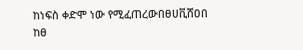ከነፍስ ቀድሞ ነው የሚፈጠረውበፀሀቪሸዐበ ከፀ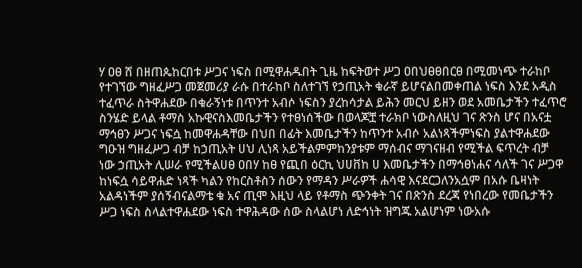ሃ ዐፀ ሸ በዘጠጴከርበቱ ሥጋና ነፍስ በሚዋሐዱበት ጊዜ ከፍትወተ ሥጋ ዐበህፀፀበርፀ በሚመነጭ ተራከቦ የተገኘው ግዘፈሥጋ መጀመሪያ ራሱ በተራከቦ ስለተገኘ የኃጢአት ቁራኛ ይሆናልበመቀጠል ነፍስ እንደ አዲስ ተፈጥራ ስትዋሐደው በቁራኝነቱ በጥንተ አብሶ ነፍስን ያረከሳታል ይሕን መርህ ይዘን ወደ አመቤታችን ተፈጥሮ ስንሄድ ይላል ቶማስ አኩዊናስእመቤታችን የተፀነሰችው በወላጆቿ ተራክቦ ነውስለዚህ ገና ጽንስ ሆና በአናቷ ማኅፀን ሥጋና ነፍሷ ከመዋሐዳቸው በህበ በፊት እመቤታችን ከጥንተ አብሶ አልነጻችምነፍስ ያልተዋሐደው ግዑዝ ግዘፈሥጋ ብቻ ከኃጢአት ሀህ ሊነጻ አይችልምምከንያቱም ማሰብና ማገናዘብ የሚችል ፍጥረት ብቻ ነው ኃጢአት ሊሠራ የሚችልሀፀ ዐበሃ ከፀ የጪበ ዕርኪ ህሀቨከ ሀ እመቤታችን በማኅፀነሐና ሳለች ገና ሥጋዋ ከነፍሷ ሳይዋሐድ ነጻች ካልን የከርስቶስን ሰውን የማዳን ሥራዎች ሐሳዊ እናደርጋለንአሷም በአሱ ቤዛነት አልዳነችም ያሰኝብናልማቴ ቁ አና ጢሞ እዚህ ላይ የቶማስ ጭንቀት ገና በጽንስ ደረጃ የነበረው የመቤታችን ሥጋ ነፍስ ስላልተዋሐደው ነፍስ ተዋሕዳው ሰው ስላልሆነ ለድኅነት ዝግጁ አልሆነም ነውአሱ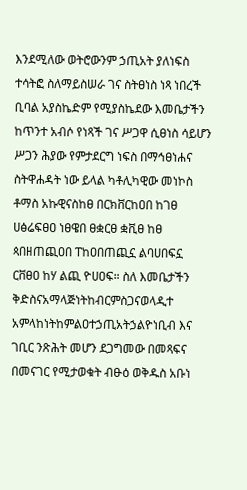እንደሚለው ወትሮውንም ኃጢአት ያለነፍስ ተሳትፎ ስለማይስሠራ ገና ስትፀነስ ነጻ ነበረች ቢባል አያስኬድም የሚያስኬደው እመቤታችን ከጥንተ አብሶ የነጻች ገና ሥጋዋ ሲፀነስ ሳይሆን ሥጋን ሕያው የምታደርግ ነፍስ በማኅፀነሐና ስትዋሐዳት ነው ይላል ካቶሊካዊው መነኮስ ቶማስ አኩዊናስከፀ በርክቨርከዐበ ከገፀ ሀፅሬፍፀዐ ነፀዌበ ፀቋርፀ ቋቪፀ ከፀ ጳበዘጠጪዐበ ፐከዐበጠጪኗ ልባሀበፍኗ ርቨፀዐ ከሃ ልጪ ዮሀዐፍ። ስለ እመቤታችን ቅድስናአማላጅነትከብርምስጋናወላዲተ አምላከነትከምልዐተኃጢአትኃልዮነቢብ እና ገቢር ንጽሕት መሆን ደጋግመው በመጻፍና በመናገር የሚታወቁት ብፁዕ ወቅዱስ አቡነ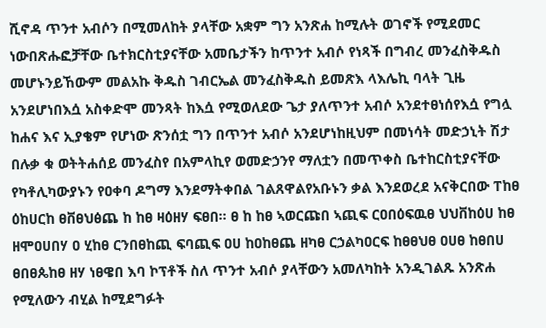ሺኖዳ ጥንተ አብሶን በሚመለከት ያላቸው አቋም ግን አንጽሐ ከሚሉት ወገኖች የሚደመር ነውበጽሑፎቻቸው ቤተክርስቲያናቸው አመቤታችን ከጥንተ አብሶ የነጻች በግብረ መንፈስቅዱስ መሆኑንይኸውም መልአኩ ቅዱስ ገብርኤል መንፈስቅዱስ ይመጽእ ላእሌኪ ባላት ጊዜ አንደሆነበእሷ አስቀድሞ መንጻት ከእሷ የሚወለደው ጌታ ያለጥንተ አብሶ አንደተፀነሰየእሷ የግሏ ከሐና እና ኢያቄም የሆነው ጽንሰቷ ግን በጥንተ አብሶ አንደሆነከዚህም በመነሳት መድኃኒት ሽታ በሉቃ ቁ ወትትሐሰይ መንፈስየ በአምላኪየ ወመድኃንየ ማለቷን በመጥቀስ ቤተከርስቲያናቸው የካቶሊካውያኑን የዐቀባ ዶግማ እንደማትቀበል ገልጸዋልየአቡኑን ቃል እንደወረደ አናቅርበው ፐከፀ ዕከሀርከ ፀቨፀህፅጨ ከ ከፀ ዛዕዘሃ ፍፀበ። ፀ ከ ከፀ ኣወርጩበ ኣጪፍ ርዐበዕፍዉፀ ህህቨከዕሀ ከፀ ዘሞዐሀበሃ ዐ ሂከፀ ርንበፀከጪ ፍባጪፍ ዐሀ ከዐከፀጨ ዘካፀ ርኃልካዐርፍ ከፀፀህፀ ዐሀፀ ከፀበሀ ፀበፀጴከፀ ዘሃ ነፀዌበ እባ ኮፕቶች ስለ ጥንተ አብሶ ያላቸውን አመለካከት አንዲገልጹ አንጽሐ የሚለውን ብሂል ከሚደግፉት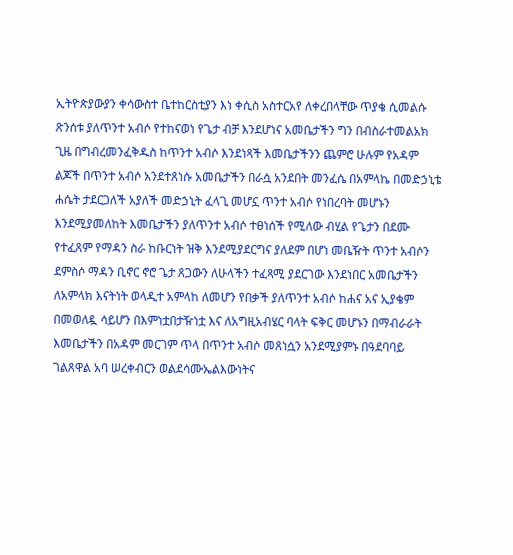ኢትዮጵያውያን ቀሳውስተ ቤተከርስቲያን እነ ቀሲስ አስተርአየ ለቀረበላቸው ጥያቄ ሲመልሱ ጽንሰቱ ያለጥንተ አብሶ የተከናወነ የጌታ ብቻ እንደሆነና አመቤታችን ግን በብስራተመልአክ ጊዜ በግብረመንፈቅዱስ ከጥንተ አብሶ እንደነጻች እመቤታችንን ጨምሮ ሁሉም የአዳም ልጆች በጥንተ አብሶ አንደተጸነሱ አመቤታችን በራሷ አንደበት መንፈሴ በአምላኬ በመድኃኒቴ ሐሴት ታደርጋለች አያለች መድኃኒት ፈላጊ መሆኗ ጥንተ አብሶ የነበረባት መሆኑን እንደሚያመለከት እመቤታችን ያለጥንተ አብሶ ተፀነሰች የሚለው ብሂል የጌታን በደሙ የተፈጸም የማዳን ስራ ከቡርነት ዝቅ እንደሚያደርግና ያለደም በሆነ መቤዥት ጥንተ አብሶን ደምስሶ ማዳን ቢኖር ኖሮ ጌታ ጸጋውን ለሁላችን ተፈጻሚ ያደርገው እንደነበር አመቤታችን ለአምላክ እናትነት ወላዲተ አምላከ ለመሆን የበቃች ያለጥንተ አብሶ ከሐና አና ኢያቄም በመወለዷ ሳይሆን በእምነቷበታዥነቷ እና ለአግዚአብሄር ባላት ፍቅር መሆኑን በማብራራት እመቤታችን በአዳም መርገም ጥላ በጥንተ አብሶ መጸነሷን አንደሚያምኑ በዓደባባይ ገልጸዋል አባ ሠረቀብርን ወልደሳሙኤልእውነትና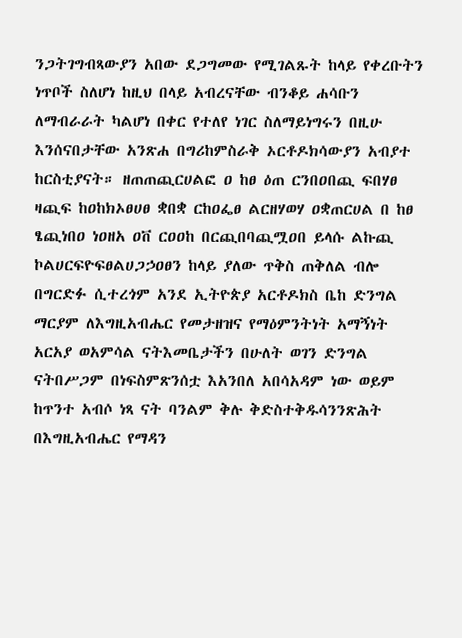ንጋትገግብጻውያን አበው ደጋግመው የሚገልጹት ከላይ የቀረቡትን ነጥቦች ስለሆነ ከዚህ በላይ አብረናቸው ብንቆይ ሐሳቡን ለማብራራት ካልሆነ በቀር የተለየ ነገር ስለማይነግሩን በዚሁ እንሰናበታቸው አንጽሐ በግሪከምስራቅ ኦርቶዶክሳውያን አብያተ ከርስቲያናት። ዘጠጠጪርሀልፎ ዐ ከፀ ዕጠ ርንበዐበጪ ፍበሃፀ ዛጪፍ ከዐከክኦፀሀፀ ቋበቋ ርከዐፌፀ ልርዘሃወሃ ዐቋጠርሀል በ ከፀ ፄጪነበዐ ነዐዘአ ዐቨ ርዐዐከ በርጪበባጪሟዐበ ይላሱ ልኩጪ ኮልሀርፍዮፍፀልሀጋኃዐፀን ከላይ ያለው ጥቅስ ጠቅለል ብሎ በግርድፉ ሲተረጎም አንደ ኢትዮጵያ አርቶዶክስ ቤከ ድንግል ማርያም ለእግዚአብሔር የመታዘዝና የማዕምንትነት አማኝነት አርአያ ወአምሳል ናትእመቤታችን በሁለት ወገን ድንግል ናትበሥጋም በነፍስምጽንሰቷ እአንበለ አበሳአዳም ነው ወይም ከጥንተ አብሶ ነጻ ናት ባንልም ቅሉ ቅድስተቅዱሳንንጽሕት በእግዚአብሔር የማዳን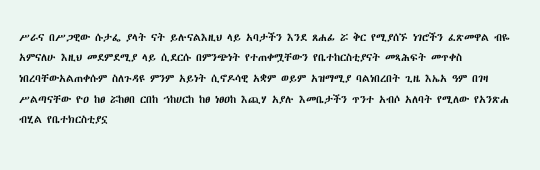ሥራና በሥጋዊው ሱታፌ ያላት ናት ይሉናልእዚህ ላይ አባታችን እንደ ጸሐፊ ሯ ቅር የሚያሰኙ ነገሮችን ፈጽመዋል ብዬ አምናለሁ እዚህ መደምደሚያ ላይ ሲደርሱ በምንጭነት የተጠቀሟቸውን የቤተከርስቲያናት መጻሕፍት መጥቀስ ነበረባቸውአልጠቀሱም ስለጉዳዩ ምንም አይነት ሲኖዶሳዊ አቋም ወይም አዝማሚያ ባልነበረበት ጊዜ እኤአ ዓም በገዛ ሥልጣናቸው ዮዐ ከፀ ሯከፀበ ርበከ ኀከሀርከ ከፀ ነፀዐከ እጪሃ አያሉ እመቤታችን ጥንተ አብሶ አለባት የሚለው የአንጽሐ ብሂል የቤተክርስቲያኗ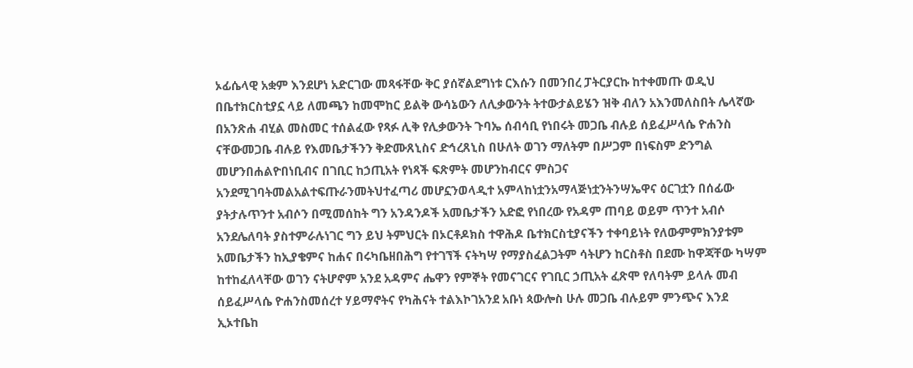ኦፊሴላዊ አቋም እንደሆነ አድርገው መጻፋቸው ቅር ያሰኛልደግነቱ ርእሱን በመንበረ ፓትርያርኩ ከተቀመጡ ወዲህ በቤተክርስቲያኗ ላይ ለመጫን ከመሞከር ይልቅ ውሳኔውን ለሊቃውንት ትተውታልይሄን ዝቅ ብለን አእንመለስበት ሌላኛው በአንጽሐ ብሂል መስመር ተሰልፈው የጻፉ ሊቅ የሊቃውንት ጉባኤ ሰብሳቢ የነበሩት መጋቤ ብሉይ ሰይፈሥላሴ ዮሐንስ ናቸውመጋቤ ብሉይ የእመቤታችንን ቅድሙጸኒስና ድኅረጸኒስ በሁለት ወገን ማለትም በሥጋም በነፍስም ድንግል መሆንበሐልዮበነቢብና በገቢር ከኃጢአት የነጻች ፍጽምት መሆንከብርና ምስጋና አንደሚገባትመልአልተፍጡራንመትህተፈጣሪ መሆኗንወላዲተ አምላከነቷንአማላጅነቷንትንሣኤዋና ዕርገቷን በሰፊው ያትታሉጥንተ አብሶን በሚመሰከት ግን አንዳንዶች አመቤታችን አድፎ የነበረው የአዳም ጠባይ ወይም ጥንተ አብሶ አንደሌለባት ያስተምራሉነገር ግን ይህ ትምህርት በኦርቶዶክስ ተዋሕዶ ቤተክርስቲያናችን ተቀባይነት የለውምምክንያቱም አመቤታችን ከኢያቄምና ከሐና በሩካቤዘበሕግ የተገኘች ናትካሣ የማያስፈልጋትም ሳትሆን ከርስቶስ በደሙ ከዋጃቸው ካሣም ከተከፈለላቸው ወገን ናትሆኖም አንደ አዳምና ሔዋን የምኞት የመናገርና የገቢር ኃጢአት ፈጽሞ የለባትም ይላሉ መብ ሰይፈሥላሴ ዮሐንስመሰረተ ሃይማኖትና የካሕናት ተልእኮገአንደ አቡነ ጳውሎስ ሁሉ መጋቤ ብሉይም ምንጭና እንደ ኢኦተቤከ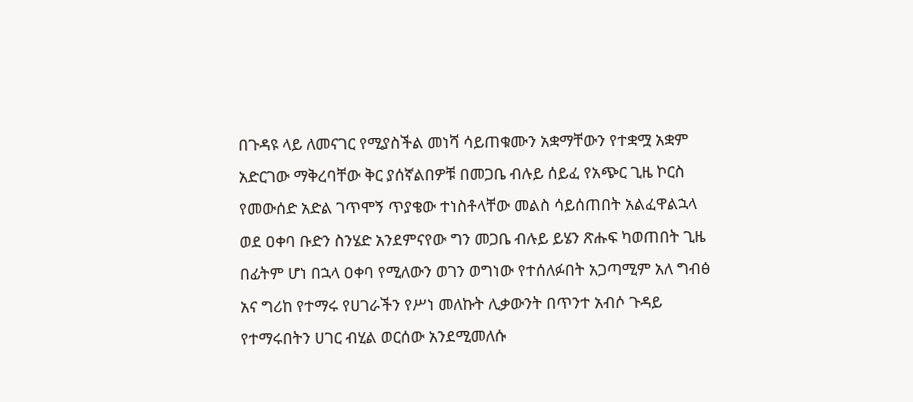በጉዳዩ ላይ ለመናገር የሚያስችል መነሻ ሳይጠቁሙን አቋማቸውን የተቋሟ አቋም አድርገው ማቅረባቸው ቅር ያሰኛልበዎቹ በመጋቤ ብሉይ ሰይፈ የአጭር ጊዜ ኮርስ የመውሰድ አድል ገጥሞኝ ጥያቄው ተነስቶላቸው መልስ ሳይሰጠበት አልፈዋልኋላ ወደ ዐቀባ ቡድን ስንሄድ አንደምናየው ግን መጋቤ ብሉይ ይሄን ጽሑፍ ካወጠበት ጊዜ በፊትም ሆነ በኋላ ዐቀባ የሚለውን ወገን ወግነው የተሰለፉበት አጋጣሚም አለ ግብፅ አና ግሪከ የተማሩ የሀገራችን የሥነ መለኩት ሊቃውንት በጥንተ አብሶ ጉዳይ የተማሩበትን ሀገር ብሂል ወርሰው አንደሚመለሱ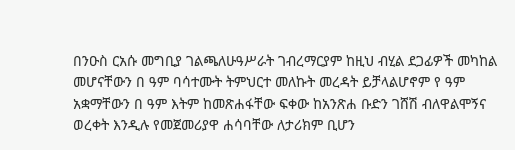በንዑስ ርአሱ መግቢያ ገልጫለሁዓሥራት ገብረማርያም ከዚህ ብሂል ደጋፊዎች መካከል መሆናቸውን በ ዓም ባሳተሙት ትምህርተ መለኩት መረዳት ይቻላልሆኖም የ ዓም አቋማቸውን በ ዓም እትም ከመጽሐፋቸው ፍቀው ከአንጽሐ ቡድን ገሸሽ ብለዋልሞኝና ወረቀት እንዲሉ የመጀመሪያዋ ሐሳባቸው ለታሪክም ቢሆን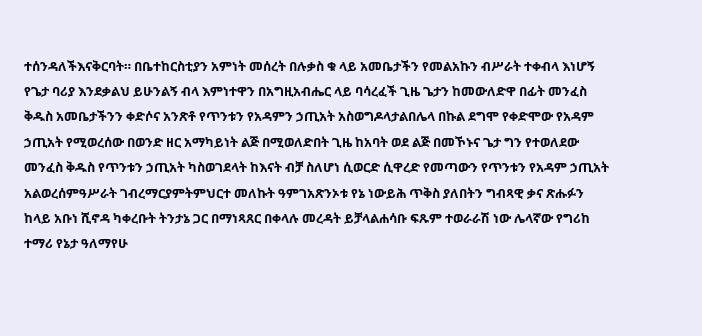ተሰንዳለችእናቅርባት። በቤተከርስቲያን አምነት መሰረት በሉቃስ ቁ ላይ አመቤታችን የመልአኩን ብሥራት ተቀብላ እነሆኝ የጌታ ባሪያ እንደቃልህ ይሁንልኝ ብላ እምነተዋን በአግዚአብሔር ላይ ባሳረፈች ጊዜ ጌታን ከመውለድዋ በፊት መንፈስ ቅዱስ አመቤታችንን ቀድሶና አንጽቶ የጥንቱን የአዳምን ኃጢአት አስወግዶላታልበሌላ በኩል ደግሞ የቀድሞው የአዳም ኃጢአት የሚወረሰው በወንድ ዘር አማካይነት ልጅ በሚወለድበት ጊዜ ከአባት ወደ ልጅ በመኾኑና ጌታ ግን የተወለደው መንፈስ ቅዱስ የጥንቱን ኃጢአት ካስወገደላት ከእናት ብቻ ስለሆነ ሲወርድ ሲዋረድ የመጣውን የጥንቱን የአዳም ኃጢአት አልወረሰምዓሥራት ገብረማርያምትምህርተ መለኩት ዓምገአጽንኦቱ የኔ ነውይሕ ጥቅስ ያለበትን ግብጻዊ ቃና ጽሑፉን ከላይ አቡነ ሺኖዳ ካቀረቡት ትንታኔ ጋር በማነጻጸር በቀላሉ መረዳት ይቻላልሐሳቡ ፍጹም ተወራራሽ ነው ሌላኛው የግሪከ ተማሪ የኔታ ዓለማየሁ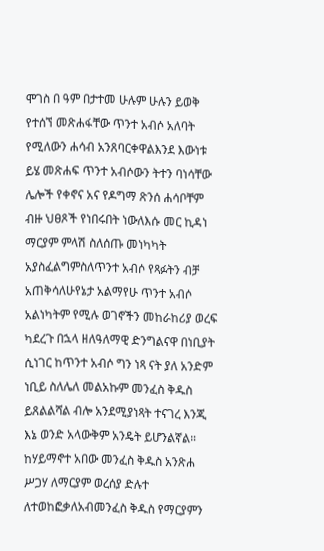ሞገስ በ ዓም በታተመ ሁሉም ሁሉን ይወቅ የተሰኘ መጽሐፋቸው ጥንተ አብሶ አለባት የሚለውን ሐሳብ አንጸባርቀዋልእንደ እውነቱ ይሄ መጽሐፍ ጥንተ አብሶውን ትተን ባነሳቸው ሌሎች የቀኖና አና የዶግማ ጽንሰ ሐሳቦቸም ብዙ ህፀጾች የነበሩበት ነውለእሱ መር ኪዳነ ማርያም ምላሽ ስለሰጡ መነካካት አያስፈልግምስለጥንተ አብሶ የጻፉትን ብቻ አጠቅሳለሁየኔታ አልማየሁ ጥንተ አብሶ አልነካትም የሚሉ ወገኖችን መከራከሪያ ወረፍ ካደረጉ በኋላ ዘለዓለማዊ ድንግልናዋ በነቢያት ሲነገር ከጥንተ አብሶ ግን ነጻ ናት ያለ አንድም ነቢይ ስለሌለ መልአኩም መንፈስ ቅዱስ ይጸልልሻል ብሎ አንደሚያነጻት ተናገረ እንጂ እኔ ወንድ አላውቅም አንዴት ይሆንልኛል። ከሃይማኖተ አበው መንፈስ ቅዱስ አንጽሐ ሥጋሃ ለማርያም ወረሰያ ድሉተ ለተወከፎቃለአብመንፈስ ቅዱስ የማርያምን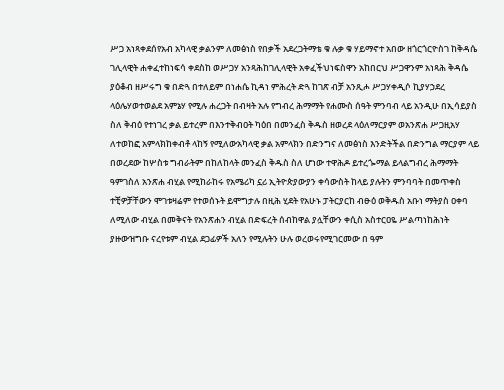ሥጋ አነጻቀደሰየአብ አካላዊ ቃልንም ለመፅነስ የበቃች አደረጋትማቴ ቁ ሉቃ ቁ ሃይማኖተ አበው ዘጎርጎርዮስገ ከቅዳሴ ገሊላዊት ሐቀፈተከነፍሳ ቀደስከ ወሥጋሃ አንጻሕከገሊላዊት አቀፈችህነፍስዋን አከበርህ ሥጋዋንም አነጻሕ ቅዳሴ ያዕቆብ ዘሥሩግ ቁ በድጓ በተለይም በነሐሴ ኪዳነ ምሕረት ድጓ ከገጽ ብቻ አንጺሖ ሥጋሃቀዲሶ ኪያሃኃደረ ላዕሌሃወተወልደ አምኔሃ የሚሉ ሐረጋት በብዛት አሉ የግብረ ሕማማት የሐሙስ ሰዓት ምንባብ ላይ አንዲሁ በኢሳይያስ ስለ ቅብዕ የተነገረ ቃል ይተረም በእንተቅብዐት ካዕበ በመንፈስ ቅዱስ ዘወረደ ላዕለማርያም ወአንጽሐ ሥጋዚአሃ ለተወከፎ አምላክከቀብቶ ላከኝ የሚለውአካላዊ ቃል አምላክን በድንግና ለመፅነስ እንድትችል በድንግል ማርያም ላይ በወረደው ከሦስቱ ግብራትም በከለከላት መንፈስ ቅዱስ ስለ ሆነው ተዋሕዶ ይተረጐማል ይላልግብረ ሕማማት ዓምገስለ አንጽሐ ብሂል የሚከራከሩ የአሜሪካ ኗሪ ኢትዮጵያውያን ቀሳውስት ከላይ ያሉትን ምንባባት በመጥቀስ ተቺዎቻቸውን ሞገቱዛሬም የተወሰኑት ይሞግታሉ በዚሕ ሂደት የአሁኑ ፓትርያርከ ብፁዕ ወቅዱስ አቡነ ማትያስ ዐቀባ ለሚለው ብሂል በመቅናት የአንጽሐን ብሂል በድፍረት ሰብከዋል ያሏቸውን ቀሲስ አስተርዐዬ ሥልጣነከሕነት ያዙውዝግቡ ናረየቱም ብሂል ደጋፊዎች አለን የሚሉትን ሁሉ ወረወሩየሚገርመው በ ዓም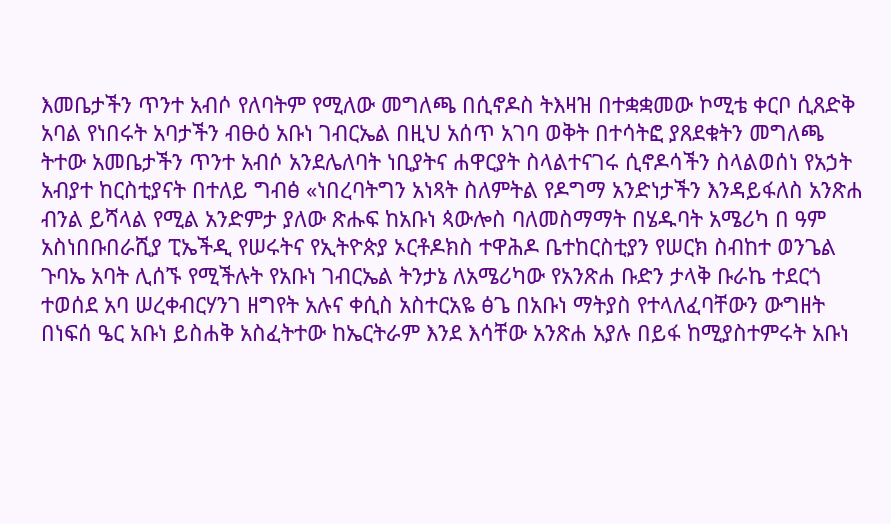እመቤታችን ጥንተ አብሶ የለባትም የሚለው መግለጫ በሲኖዶስ ትእዛዝ በተቋቋመው ኮሚቴ ቀርቦ ሲጸድቅ አባል የነበሩት አባታችን ብፁዕ አቡነ ገብርኤል በዚህ አሰጥ አገባ ወቅት በተሳትፎ ያጸደቁትን መግለጫ ትተው አመቤታችን ጥንተ አብሶ አንደሌለባት ነቢያትና ሐዋርያት ስላልተናገሩ ሲኖዶሳችን ስላልወሰነ የአኃት አብያተ ከርስቲያናት በተለይ ግብፅ «ነበረባትግን አነጻት ስለምትል የዶግማ አንድነታችን እንዳይፋለስ አንጽሐ ብንል ይሻላል የሚል አንድምታ ያለው ጽሑፍ ከአቡነ ጳውሎስ ባለመስማማት በሄዱባት አሜሪካ በ ዓም አስነበቡበራሺያ ፒኤችዲ የሠሩትና የኢትዮጵያ ኦርቶዶክስ ተዋሕዶ ቤተከርስቲያን የሠርክ ስብከተ ወንጌል ጉባኤ አባት ሊሰኙ የሚችሉት የአቡነ ገብርኤል ትንታኔ ለአሜሪካው የአንጽሐ ቡድን ታላቅ ቡራኬ ተደርጎ ተወሰደ አባ ሠረቀብርሃንገ ዘግየት አሉና ቀሲስ አስተርአዬ ፅጌ በአቡነ ማትያስ የተላለፈባቸውን ውግዘት በነፍሰ ዔር አቡነ ይስሐቅ አስፈትተው ከኤርትራም እንደ እሳቸው አንጽሐ አያሉ በይፋ ከሚያስተምሩት አቡነ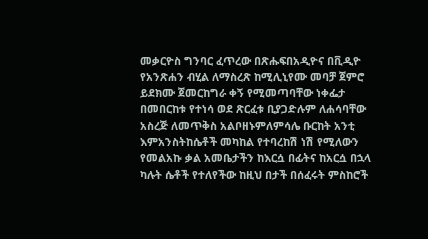መቃርዮስ ግንባር ፈጥረው በጽሑፍበአዲዮና በቪዲዮ የአንጽሐን ብሂል ለማስረጽ ከሚሊኒየሙ መባቻ ጀምሮ ይደክሙ ጀመርከግራ ቀኝ የሚመጣባቸው ነቀፌታ በመበርከቱ የተነሳ ወደ ጽርፈቱ ቢያጋድሉም ለሐሳባቸው አስረጅ ለመጥቅስ አልቦዘኑምለምሳሌ ቡርከት አንቲ እምአንስትከሴቶች መካከል የተባረከሽ ነሽ የሚለውን የመልአኩ ቃል አመቤታችን ከእርሷ በፊትና ከአርሷ በኋላ ካሉት ሴቶች የተለየችው ከዚህ በታች በሰፈሩት ምስከሮች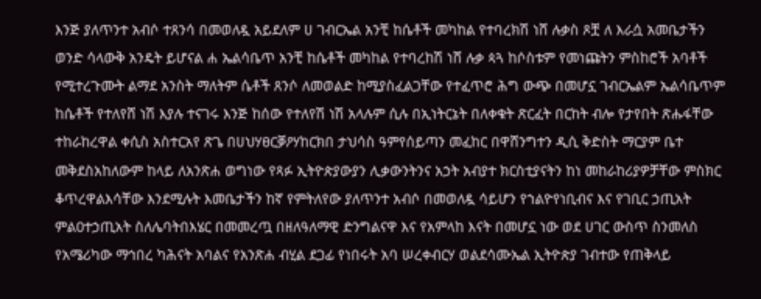እንጅ ያለጥንተ አብሶ ተጸንሳ በመወለዷ አይደለም ሀ ገብርኤል አንቺ ከሴቶች መካከል የተባረክሽ ነሸ ሉቃስ ጾቿ ለ እራሷ አመቤታችን ወንድ ሳላውቅ አንዴት ይሆናል ሐ ኤልሳቤጥ አንቺ ከሴቶች መካከል የተባረከሽ ነሸ ሉቃ ጳጓ ከሶስቱም የመነጩትን ምስከሮች አባቶች የሚተረጉሙት ልማደ አንስት ማለትም ሴቶች ጸንሶ ለመወልድ ከሚያስፈልጋቸው የተፈጥሮ ሕግ ውጭ በመሆኗ ገብርኤልም ኤልሳቤጥም ከሴቶች የተለየሸ ነሽ እያሉ ተናገሩ እንጅ ከሰው የተለየሽ ነሽ አላሉም ሲሉ በኢነትርኔት በለቀቁት ጽርፈት በርከት ብሎ የታየበት ጽሑፋቸው ተከራከረዋል ቀሲስ አስተርአየ ጽጌ በሀህሃፀርቓዖሃከርክበ ታህሳስ ዓምየሰይጣን መፈከር በዋሸንግተን ዲሲ ቅድስት ማርያም ቤተ መቅደስአከለውም ከላይ ለአንጽሐ ወግነው የጻፉ ኢትዮጵያውያን ሊቃውንትንና አኃት አብያተ ክርስቲያናትን ከነ መከራከሪያዎቻቸው ምስክር ቆጥረዋልእሳቸው እንደሚሉት እመቤታችን ከኛ የምትለየው ያለጥንተ አብሶ በመወለዷ ሳይሆን የኀልዮየነቢብና እና የገቢር ኃጢአት ምልዐተኃጢአት ስለሌባትበእሄር በመመረጧ በዘለዓለማዊ ድንግልናዋ እና የአምላከ እናት በመሆኗ ነው ወደ ሀገር ውስጥ ስንመለስ የአሜሪካው ማኅበረ ካሕናት አባልና የአንጽሐ ብሂል ደጋፊ የነበሩት አባ ሠረቀብርሃ ወልደሳሙኤል ኢትዮጵያ ገብተው የጠቅላይ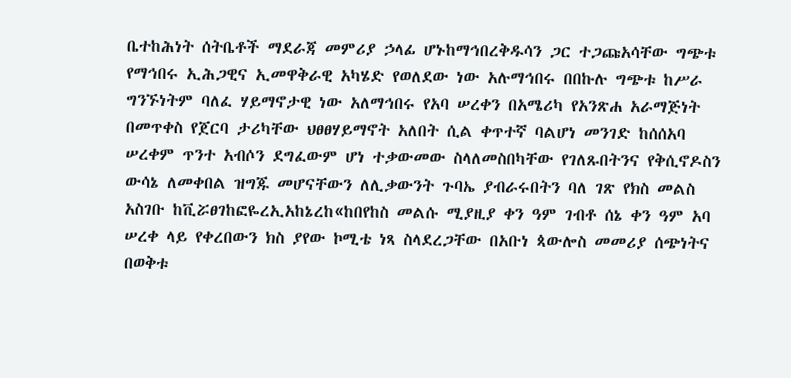ቤተከሕነት ሰትቤቶች ማደራጃ መምሪያ ኃላፊ ሆኑከማኅበረቅዱሳን ጋር ተጋጩአሳቸው ግጭቱ የማኅበሩ ኢሕጋዊና ኢመዋቅራዊ አካሄድ የወለደው ነው አሉማኅበሩ በበኩሉ ግጭቱ ከሥራ ግንኙነትም ባለፈ ሃይማኖታዊ ነው አለማኅበሩ የአባ ሠረቀን በአሜሪካ የአንጽሐ አራማጅነት በመጥቀስ የጀርባ ታሪካቸው ህፀፀሃይማኖት አለበት ሲል ቀጥተኛ ባልሆነ መንገድ ከሰሰአባ ሠረቀም ጥንተ አብሶን ደግፈውም ሆነ ተቃውመው ስላለመስበካቸው የገለጹበትንና የቅሲኖዶስን ውሳኔ ለመቀበል ዝግጁ መሆናቸውን ለሊቃውንት ጉባኤ ያብራሩበትን ባለ ገጽ የክስ መልስ አስገቡ ከቪሯፀገከፎዬረኢአከኔረከ«ከበየከስ መልሱ ሚያዚያ ቀን ዓም ገብቶ ሰኔ ቀን ዓም አባ ሠረቀ ላይ የቀረበውን ክስ ያየው ኮሚቴ ነጻ ስላደረጋቸው በአቡነ ጳውሎስ መመሪያ ሰጭነትና በወቅቱ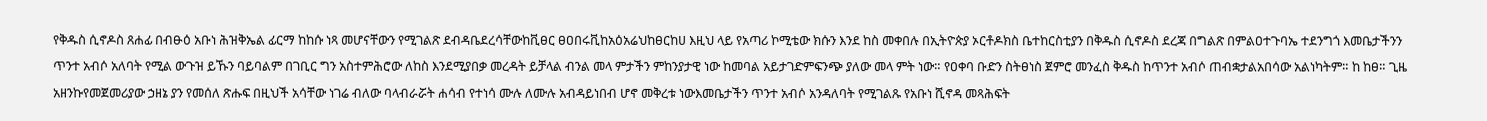የቅዱስ ሲኖዶስ ጸሐፊ በብፁዕ አቡነ ሕዝቅኤል ፊርማ ከከሱ ነጻ መሆናቸውን የሚገልጽ ደብዳቤደረሳቸውከቪፀር ፀዐበሩቪከአዕአሬህከፀርከሀ እዚህ ላይ የአጣሪ ኮሚቴው ክሱን እንደ ከስ መቀበሉ በኢትዮጵያ ኦርቶዶክስ ቤተከርስቲያን በቅዱስ ሲኖዶስ ደረጃ በግልጽ በምልዐተጉባኤ ተደንግጎ እመቤታችንን ጥንተ አብሶ አለባት የሚል ውጉዝ ይኹን ባይባልም በገቢር ግን አስተምሕሮው ለከስ እንደሚያበቃ መረዳት ይቻላል ብንል መላ ምታችን ምከንያታዊ ነው ከመባል አይታገድምፍንጭ ያለው መላ ምት ነው። የዐቀባ ቡድን ስትፀነስ ጀምሮ መንፈስ ቅዱስ ከጥንተ አብሶ ጠብቋታልአበሳው አልነካትም። ከ ከፀ። ጊዜ አዘንኩየመጀመሪያው ኃዘኔ ያን የመሰለ ጽሑፍ በዚህች አሳቸው ነገሬ ብለው ባላብራሯት ሐሳብ የተነሳ ሙሉ ለሙሉ አብዳይነበብ ሆኖ መቅረቱ ነውእመቤታችን ጥንተ አብሶ አንዳለባት የሚገልጹ የአቡነ ሺኖዳ መጻሕፍት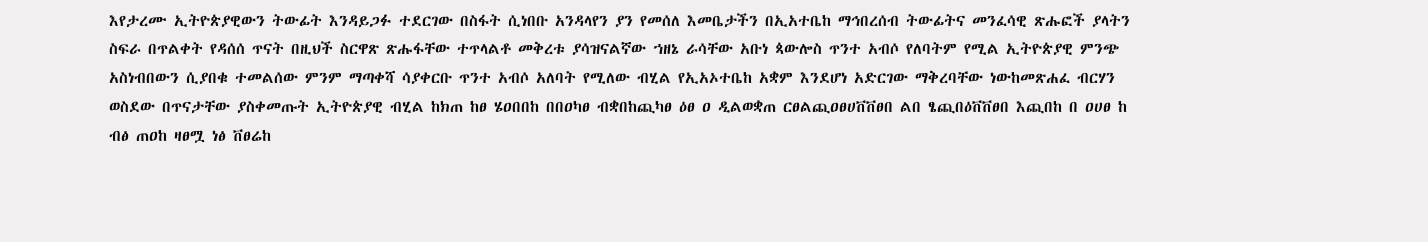እየታረሙ ኢትዮጵያዊውን ትውፊት እንዳይጋፉ ተደርገው በስፋት ሲነበቡ አንዳላየን ያን የመሰለ እመቤታችን በኢአተቤከ ማኅበረሰብ ትውፊትና መንፈሳዊ ጽሑፎች ያላትን ስፍራ በጥልቀት የዳሰሰ ጥናት በዚህች ስርዋጽ ጽሑፋቸው ተጥላልቶ መቅረቱ ያሳዝናልኛው ኀዘኔ ራሳቸው አቡነ ጳውሎስ ጥንተ አብሶ የለባትም የሚል ኢትዮጵያዊ ምንጭ አስነብበውን ሲያበቁ ተመልሰው ምንም ማጣቀሻ ሳያቀርቡ ጥንተ አብሶ አለባት የሚለው ብሂል የኢአኦተቤከ አቋም እንደሆነ አድርገው ማቅረባቸው ነውከመጽሐፈ ብርሃን ወስደው በጥናታቸው ያስቀመጡት ኢትዮጵያዊ ብሂል ከክጠ ከፀ ሄዐበበከ በበዐካፀ ብቋበከጪካፀ ዕፀ ዐ ዲልወቋጠ ርፀልጪዐፀሀቨቨፀበ ልበ ፄጪበዕቨቨፀበ እጪበከ በ ዐሀፀ ከ ብፅ ጠዐከ ዛፀሟ ነፅ ቨፀሬከ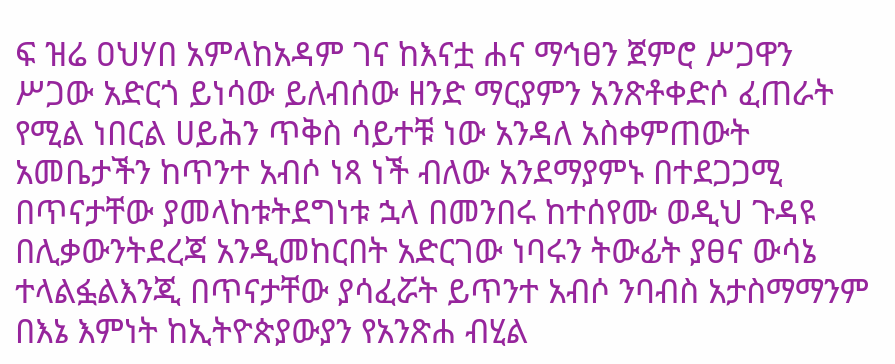ፍ ዝሬ ዐህሃበ አምላከአዳም ገና ከእናቷ ሐና ማኅፀን ጀምሮ ሥጋዋን ሥጋው አድርጎ ይነሳው ይለብሰው ዘንድ ማርያምን አንጽቶቀድሶ ፈጠራት የሚል ነበርል ሀይሕን ጥቅስ ሳይተቹ ነው አንዳለ አስቀምጠውት አመቤታችን ከጥንተ አብሶ ነጻ ነች ብለው አንደማያምኑ በተደጋጋሚ በጥናታቸው ያመላከቱትደግነቱ ኋላ በመንበሩ ከተሰየሙ ወዲህ ጉዳዩ በሊቃውንትደረጃ አንዲመከርበት አድርገው ነባሩን ትውፊት ያፀና ውሳኔ ተላልፏልእንጂ በጥናታቸው ያሳፈሯት ይጥንተ አብሶ ንባብስ አታስማማንም በእኔ እምነት ከኢትዮጵያውያን የአንጽሐ ብሂል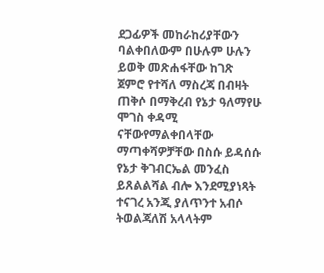ደጋፊዎች መከራከሪያቸውን ባልቀበለውም በሁሉም ሁሉን ይወቅ መጽሐፋቸው ከገጽ ጀምሮ የተሻለ ማስረጃ በብዛት ጠቅሶ በማቅረብ የኔታ ዓለማየሁ ሞገስ ቀዳሚ ናቸውየማልቀበላቸው ማጣቀሻዎቻቸው በስሱ ይዳሰሱ የኔታ ቅገብርኤል መንፈስ ይጸልልሻል ብሎ እንደሚያነጻት ተናገረ አንጂ ያለጥንተ አብሶ ትወልጃለሽ አላላትም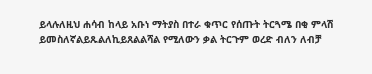ይላሉለዚህ ሐሳብ ከላይ አቡነ ማትያስ በተራ ቁጥር የሰጡት ትርጓሜ በቂ ምላሽ ይመስለኛልይጹልለኪይጸልልሻል የሚለውን ቃል ትርጉም ወረድ ብለን ለብቻ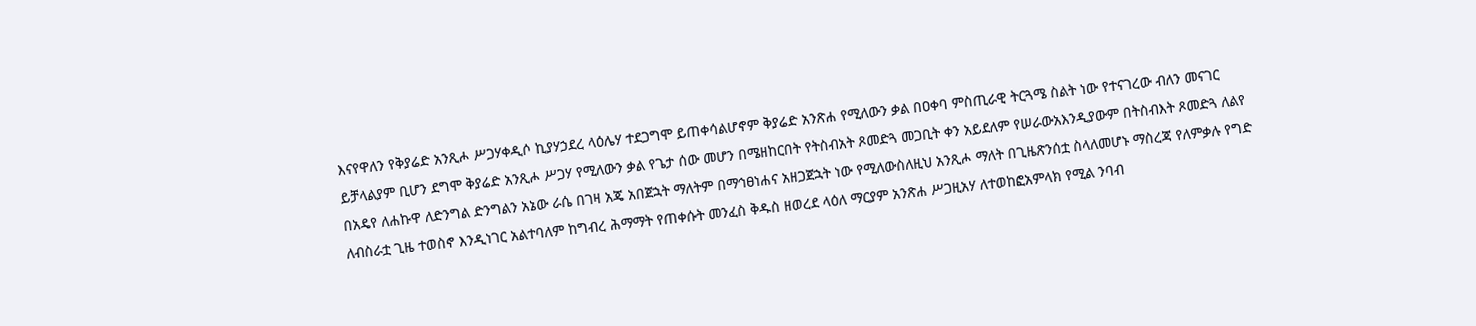እናየዋለን የቅያሬድ አንጺሖ ሥጋሃቀዲሶ ኪያሃኃደረ ላዕሌሃ ተደጋግሞ ይጠቀሳልሆኖም ቅያሬድ አንጽሐ የሚለውን ቃል በዐቀባ ምስጢራዊ ትርጓሜ ስልት ነው የተናገረው ብለን መናገር ይቻላልያም ቢሆን ደግሞ ቅያሬድ አንጺሖ ሥጋሃ የሚለውን ቃል የጌታ ሰው መሆን በሜዘከርበት የትስብአት ጾመድጓ መጋቢት ቀን አይደለም የሠራውአእንዲያውም በትስብእት ጾመድጓ ለልየ በአዴየ ለሐኩዋ ለድንግል ድንግልን አኔው ራሴ በገዛ አጄ አበጀኋት ማለትም በማኅፀነሐና አዘጋጀኋት ነው የሚለውስለዚህ አንጺሖ ማለት በጊዜጽንሰቷ ስላለመሆኑ ማስረጃ የለምቃሉ የግድ ለብስራቷ ጊዜ ተወስኖ እንዲነገር አልተባለም ከግብረ ሕማማት የጠቀሱት መንፈስ ቅዱስ ዘወረደ ላዕለ ማርያም አንጽሐ ሥጋዚአሃ ለተወከፎአምላክ የሚል ንባብ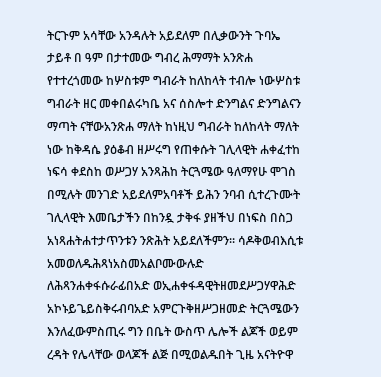ትርጉም አሳቸው አንዳሉት አይደለም በሊቃውንት ጉባኤ ታይቶ በ ዓም በታተመው ግብረ ሕማማት አንጽሐ የተተረጎመው ከሦስቱም ግብራት ከለከላት ተብሎ ነውሦስቱ ግብራት ዘር መቀበልሩካቤ አና ሰስሎተ ድንግልና ድንግልናን ማጣት ናቸውአንጽሐ ማለት ከነዚህ ግብራት ከለከላት ማለት ነው ከቅዳሴ ያዕቆብ ዘሥሩግ የጠቀሱት ገሊላዊት ሐቀፈተከ ነፍሳ ቀደስከ ወሥጋሃ አንጻሕከ ትርጓሜው ዓለማየሁ ሞገስ በሚሉት መንገድ አይደለምአባቶች ይሕን ንባብ ሲተረጉሙት ገሊላዊት እመቤታችን በከንዷ ታቅፋ ያዘችህ በነፍስ በስጋ አነጻሐትሐተታጥንቱን ንጽሕት አይደለችምን። ሳዶቅወብእሲቱ አመወለዱሕጻነአስመአልቦሙውሉድ ለሕጻንሐቀፋሱራፊበአድ ወኢሐቀፋዳዊትዘመደሥጋሃዋሕድ አኮኑይጌይስቅሩብባአድ አምርጉቅዘሥጋዘመድ ትርጓሜውን እንለፈውምስጢሩ ግን በቤት ውስጥ ሌሎች ልጆች ወይም ረዳት የሌላቸው ወላጆች ልጅ በሚወልዱበት ጊዜ አናትዮዋ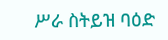ሥራ ስትይዝ ባዕድ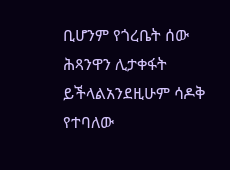ቢሆንም የጎረቤት ሰው ሕጻንዋን ሊታቀፋት ይችላልአንደዚሁም ሳዶቅ የተባለው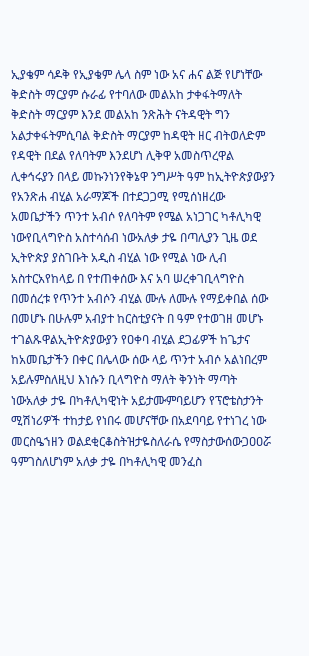ኢያቄም ሳዶቅ የኢያቄም ሌላ ስም ነው አና ሐና ልጅ የሆነቸው ቅድስት ማርያም ሱራፊ የተባለው መልአከ ታቀፋትማለት ቅድስት ማርያም እንደ መልአከ ንጽሕት ናትዳዊት ግን አልታቀፋትምሲባል ቅድስት ማርያም ከዳዊት ዘር ብትወለድም የዳዊት በደል የለባትም እንደሆነ ሊቅዋ አመስጥረዋል ሊቀኅሩያን በላይ መኩንነንየቅኔዋ ንግሥት ዓም ከኢትዮጵያውያን የአንጽሐ ብሂል አራማጆች በተደጋጋሚ የሚሰነዘረው አመቤታችን ጥንተ አብሶ የለባትም የሜል አነጋገር ካቶሊካዊ ነውየቢላግዮስ አስተሳሰብ ነውአለቃ ታዬ በጣሊያን ጊዜ ወደ ኢትዮጵያ ያስገቡት አዲስ ብሂል ነው የሚል ነው ሊብ አስተርአየከላይ በ የተጠቀሰው እና አባ ሠረቀገቢላግዮስ በመሰረቱ የጥንተ አብሶን ብሂል ሙሉ ለሙሉ የማይቀበል ሰው በመሆኑ በሁሉም አብያተ ከርስቲያናት በ ዓም የተወገዘ መሆኑ ተገልጹዋልኢትዮጵያውያን የዐቀባ ብሂል ደጋፊዎች ከጌታና ከአመቤታችን በቀር በሌላው ሰው ላይ ጥንተ አብሶ አልነበረም አይሉምስለዚህ እነሱን ቢላግዮስ ማለት ቅንነት ማጣት ነውአለቃ ታዬ በካቶሊካዊነት አይታሙምባይሆን የፕሮቴስታንት ሚሽነሪዎች ተከታይ የነበሩ መሆናቸው በአደባባይ የተነገረ ነው መርስዔኀዘን ወልደቂርቆስትዝታዬስለራሴ የማስታውሰውጋዐዐሯ ዓምገስለሆነም አለቃ ታዬ በካቶሊካዊ መንፈስ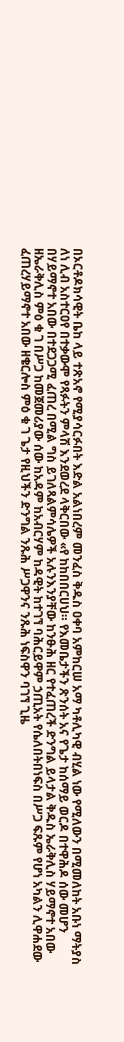በኦርቶዶክሳዊት ቤከ ላይ ተጽአኖ የሚያሳርፉበት እድል አልነበረም መንፈስ ቅዱስ ዐቀባ አምከርሠ አማ ካቶሊካዊ ብሂል ነው የሚለውን በሚመለከት አቡነ ማትያስ ለነ ሊብ አስተርዐየ በተቃውሞ የጻፉትን ምላሽ እንደወረደ ላቅርበው «የ ከከበበርሀህ። የእመቤታችን ጽንሰት አና የጌታ ከሰማይ ወርዶ በተዋሕዶ ሰው መሆን በሃይማኖተ አበው በተደጋጋሚ ፈጠረ በሚል ግስ ይገለጻልምሳሌዎች አሉንእንያቸው ከንፁሕ ዘር የተፈጠረች ድንግል ይላታል ቅዱስ ኤራቅሊስ ሃይማኖተ አበው ዘኤራቅሊስ ምዕ ቁ ገ በሥጋ ከመጀመሪያው ሰው ከአዳም ከአብርሃም ከዳዊት ከተገኘ ባሕርይዋም ኃጢአት የሴለበትበነፍስ በሥጋ ፍጹም የሆነ አካልን ሊዋሐደው ፈጠረሃይማኖተ አበው ዘቄርሎስ ምዕ ቁ ገ ጌታ የዚህችን ድንግል ንጹሕ ሥጋዋንና ንጹሕ ነፍስዋን ባገኘ ጊዜ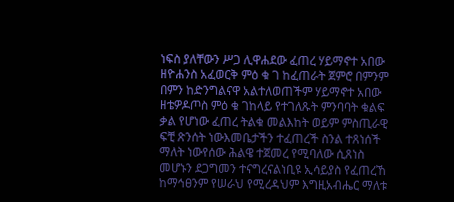ነፍስ ያለቸውን ሥጋ ሊዋሐደው ፈጠረ ሃይማኖተ አበው ዘዮሐንስ አፈወርቅ ምዕ ቁ ገ ከፈጠራት ጀምሮ በምንም በምን ከድንግልናዋ አልተለወጠችም ሃይማኖተ አበው ዘቴዎዶጦስ ምዕ ቁ ገከላይ የተገለጹት ምንባባት ቁልፍ ቃል የሆነው ፈጠረ ትልቁ መልእከት ወይም ምስጢራዊ ፍቺ ጽንሰት ነውእመቤታችን ተፈጠረች ስንል ተጸነሰች ማለት ነውየሰው ሕልዌ ተጀመረ የሚባለው ሲጸነስ መሆኑን ደጋግመን ተናግረናልነቢዩ ኢሳይያስ የፈጠረኸ ከማኅፀንም የሠራህ የሚረዳህም እግዚአብሔር ማለቱ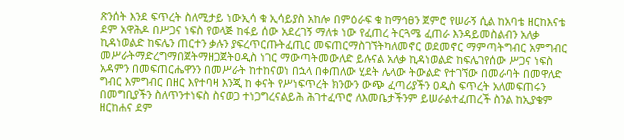ጽንሰት እንደ ፍጥረት ስለሚታይ ነውኢሳ ቁ ኢሳይያስ አከሎ በምዕራፍ ቁ ከማኅፀን ጀምሮ የሠራኝ ሲል ከአባቴ ዘርከእናቴ ደም አዋሕዶ በሥጋና ነፍስ የወላጅ ከፋይ ሰው አደረገኝ ማለቱ ነው የፈጠረ ትርጓሜ ፈጠራ እንዳይመስልብን አለቃ ኪዳነወልድ ከፍሌን ጠርተን ቃሉን ያፍረጥርጡትፈጢር መፍጠርማስገኘትካለመኖር ወደመኖር ማምጣትግብር አምግብር መሥራትማድረግማበጀትማዘጋጀትዐዲስ ነገር ማውጣትመውለድ ይሉናል አለቃ ኪዳነወልድ ከፍሌገየሰው ሥጋና ነፍስ አዳምን በመፍጠርሔዋንን በመሥራት ከተከናወነ በኋላ በቀጠለው ሂደት ሌላው ትውልድ የተገኘው በመራባት በመዋለድ ግብር እምግብር በዘር እየተባዛ እንጂ ከ ቀናት የሥነፍጥረት ክንውን ውጭ ፈጣሪያችን ዐዲስ ፍጥረት አለመፍጠሩን በመግቢያችን ስለጥንተነፍስ ስናወጋ ተነጋግረናልይሕ ሕገተፈጥሮ ለእመቤታችንም ይሠራልተፈጠረች ስንል ከኢያቄም ዘርከሐና ደም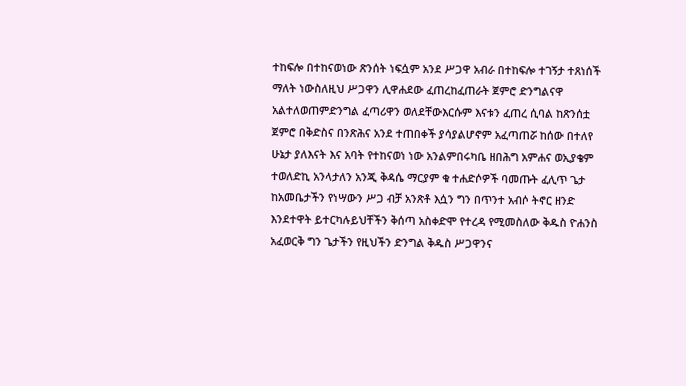ተከፍሎ በተከናወነው ጽንሰት ነፍሷም አንደ ሥጋዋ አብራ በተከፍሎ ተገኝታ ተጸነሰች ማለት ነውስለዚህ ሥጋዋን ሊዋሐደው ፈጠረከፈጠራት ጀምሮ ድንግልናዋ አልተለወጠምድንግል ፈጣሪዋን ወለደቸውእርሱም እናቱን ፈጠረ ሲባል ከጽንሰቷ ጀምሮ በቅድስና በንጽሕና አንደ ተጠበቀች ያሳያልሆኖም አፈጣጠሯ ከሰው በተለየ ሁኔታ ያለእናት እና አባት የተከናወነ ነው አንልምበሩካቤ ዘበሕግ አምሐና ወኢያቄም ተወለድኪ አንላታለን አንጂ ቅዳሴ ማርያም ቁ ተሐድሶዎች ባመጡት ፈሊጥ ጌታ ከአመቤታችን የነሣውን ሥጋ ብቻ አንጽቶ እሷን ግን በጥንተ አብሶ ትኖር ዘንድ እንደተዋት ይተርካሉይህቸችን ቅሰጣ አስቀድሞ የተረዳ የሚመስለው ቅዱስ ዮሐንስ አፈወርቅ ግን ጌታችን የዚህችን ድንግል ቅዱስ ሥጋዋንና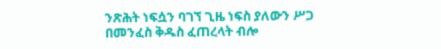ንጽሕት ነፍሷን ባገኘ ጊዜ ነፍስ ያለውን ሥጋ በመንፈስ ቅዱስ ፈጠረላት ብሎ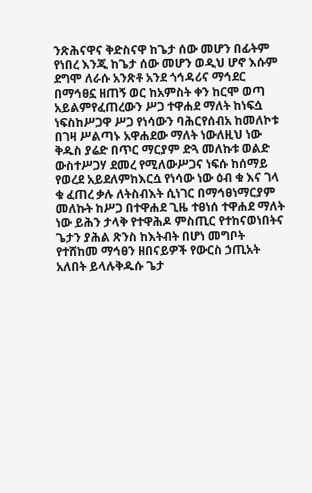ንጽሕናዋና ቅድስናዋ ከጌታ ሰው መሆን በፊትም የነበረ እንጂ ከጌታ ሰው መሆን ወዲህ ሆኖ እሱም ደግሞ ለራሱ አንጽቶ አንደ ጎኅዳሪና ማኅደር በማኅፀኗ ዘጠኝ ወር ከአምስት ቀን ከርሞ ወጣ አይልምየፈጠረውን ሥጋ ተዋሐደ ማለት ከነፍሷ ነፍስከሥጋዋ ሥጋ የነሳውን ባሕርየሰብአ ከመለኮቱ በገዛ ሥልጣኑ አዋሐደው ማለት ነውለዚህ ነው ቅዱስ ያሬድ በጥር ማርያም ድጓ መለኩቱ ወልድ ውስተሥጋሃ ደመረ የሚለውሥጋና ነፍሱ ከሰማይ የወረደ አይደለምከእርሷ የነሳው ነው ዕብ ቁ እና ገላ ቁ ፈጠረ ቃሉ ለትስብእት ሲነገር በማኅፀነማርያም መለኩት ከሥጋ በተዋሐደ ጊዜ ተፀነሰ ተዋሐደ ማለት ነው ይሕን ታላቅ የተዋሕዶ ምስጢር የተከናወነበትና ጌታን ያሕል ጽንስ ከእትብት በሆነ መግቦት የተሸከመ ማኅፀን ዘበናይዎች የውርስ ኃጢአት አለበት ይላሉቅዱሱ ጌታ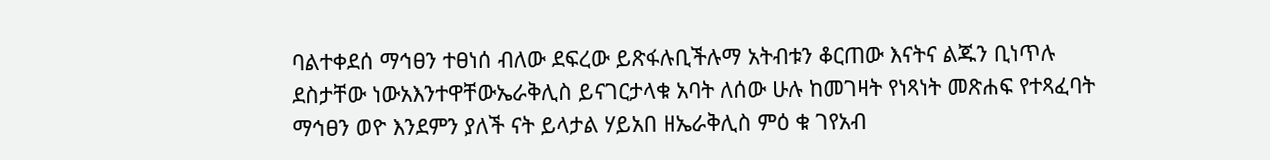ባልተቀደሰ ማኅፀን ተፀነሰ ብለው ደፍረው ይጽፋሉቢችሉማ አትብቱን ቆርጠው እናትና ልጁን ቢነጥሉ ደስታቸው ነውአእንተዋቸውኤራቅሊስ ይናገርታላቁ አባት ለሰው ሁሉ ከመገዛት የነጻነት መጽሐፍ የተጻፈባት ማኅፀን ወዮ እንደምን ያለች ናት ይላታል ሃይአበ ዘኤራቅሊስ ምዕ ቁ ገየአብ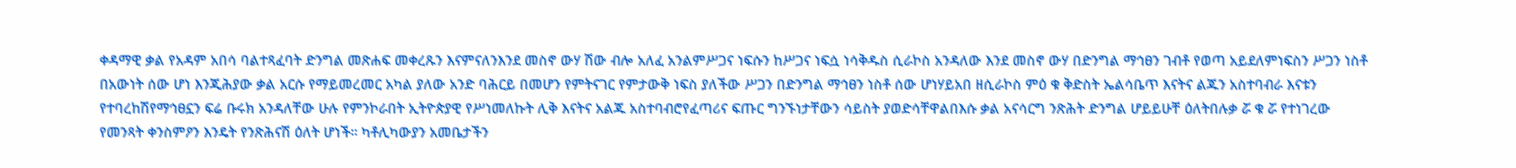ቀዳማዊ ቃል የአዳም አበሳ ባልተጻፈባት ድንግል መጽሐፍ መቀረጹን እናምናለንእንደ መስኖ ውሃ ሽው ብሎ አለፈ አንልምሥጋና ነፍሱን ከሥጋና ነፍሷ ነሳቅዱስ ሲራኮስ አንዳለው እንደ መስኖ ውሃ በድንግል ማኅፀን ገብቶ የወጣ አይደለምነፍስን ሥጋን ነስቶ በአውነት ሰው ሆነ እንጂሕያው ቃል አርሱ የማይመረመር አካል ያለው አንድ ባሕርይ በመሆን የምትናገር የምታውቅ ነፍስ ያለችው ሥጋን በድንግል ማኅፀን ነስቶ ሰው ሆነሃይአበ ዘሲራኮስ ምዕ ቁ ቅድስት ኤልሳቤጥ እናትና ልጁን አስተባብራ እናቱን የተባረከሽየማኅፀኗን ፍሬ ቡሩክ አንዳለቸው ሁሉ የምንኮራበት ኢትዮጵያዊ የሥነመለኩት ሊቅ እናትና አልጁ አስተባብሮየፈጣሪና ፍጡር ግንኙነታቸውን ሳይስት ያወድሳቸዋልበእሱ ቃል አናሳርግ ንጽሕት ድንግል ሆይይሁቸ ዕለትበሉቃ ሯ ቁ ሯ የተነገረው የመንጻት ቀንስምዖን እንዴት የንጽሕናሽ ዕለት ሆነች። ካቶሊካውያን አመቤታችን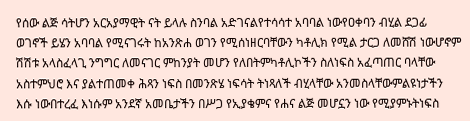የሰው ልጅ ሳትሆን አርአያማዊት ናት ይላሉ ስንባል አድገናልየተሳሳተ አባባል ነውየዐቀባን ብሂል ደጋፊ ወገኖች ይሄን አባባል የሚናገሩት ከአንጽሐ ወገን የሚሰነዘርባቸውን ካቶሊክ የሚል ታርጋ ለመሸሽ ነውሆኖም ሽሽቱ አላስፈላጊ ንግግር ለመናገር ምከንያት መሆን የለበትምካቶሊኮችን ስለነፍስ አፈጣጠር ባላቸው አስተምህሮ እና ያልተጠመቀ ሕጻን ነፍስ በመንጽሄ ነፍሳት ትነጻለች ብሂላቸው አንመስላቸውምልዩነታችን እሱ ነውበተረፈ እነሱም አንደኛ አመቤታችን በሥጋ የኢያቄምና የሐና ልጅ መሆኗን ነው የሚያምኑትነፍስ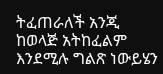ትፈጠራለች አንጂ ከወላጅ አትከፈልም እንደሚሉ ግልጽ ነውይሄን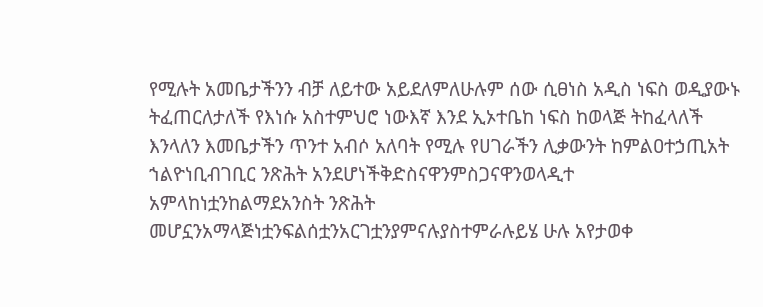የሚሉት አመቤታችንን ብቻ ለይተው አይደለምለሁሉም ሰው ሲፀነስ አዲስ ነፍስ ወዲያውኑ ትፈጠርለታለች የእነሱ አስተምህሮ ነውእኛ እንደ ኢኦተቤከ ነፍስ ከወላጅ ትከፈላለች እንላለን እመቤታችን ጥንተ አብሶ አለባት የሚሉ የሀገራችን ሊቃውንት ከምልዐተኃጢአት ኀልዮነቢብገቢር ንጽሕት አንደሆነችቅድስናዋንምስጋናዋንወላዲተ አምላከነቷንከልማደአንስት ንጽሕት መሆኗንአማላጅነቷንፍልሰቷንአርገቷንያምናሉያስተምራሉይሄ ሁሉ አየታወቀ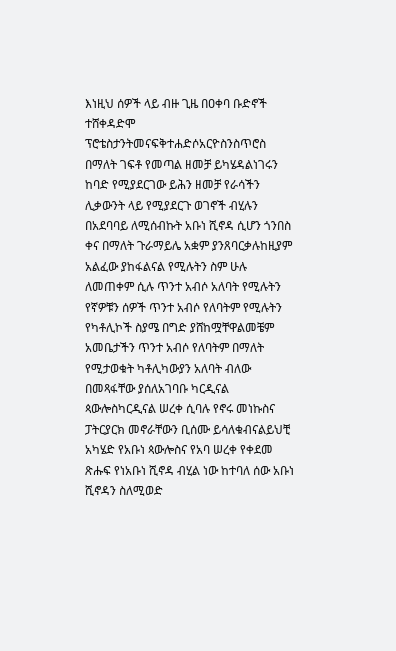እነዚህ ሰዎች ላይ ብዙ ጊዜ በዐቀባ ቡድኖች ተሸቀዳድሞ ፕሮቴስታንትመናፍቅተሐድሶአርዮስንስጥሮስ በማለት ገፍቶ የመጣል ዘመቻ ይካሄዳልነገሩን ከባድ የሚያደርገው ይሕን ዘመቻ የራሳችን ሊቃውንት ላይ የሚያደርጉ ወገኖች ብሂሉን በአደባባይ ለሚሰብኩት አቡነ ሺኖዳ ሲሆን ጎንበስ ቀና በማለት ጉራማይሌ አቋም ያንጸባርቃሉከዚያም አልፈው ያከፋልናል የሚሉትን ስም ሁሉ ለመጠቀም ሲሉ ጥንተ አብሶ አለባት የሚሉትን የኛዎቹን ሰዎች ጥንተ አብሶ የለባትም የሚሉትን የካቶሊኮች ስያሜ በግድ ያሸከሟቸዋልመቼም አመቤታችን ጥንተ አብሶ የለባትም በማለት የሚታወቁት ካቶሊካውያን አለባት ብለው በመጻፋቸው ያሰለአገባቡ ካርዲናል ጳውሎስካርዲናል ሠረቀ ሲባሉ የኖሩ መነኩስና ፓትርያርክ መኖራቸውን ቢሰሙ ይሳለቁብናልይህቺ አካሄድ የአቡነ ጳውሎስና የአባ ሠረቀ የቀደመ ጽሑፍ የነአቡነ ሺኖዳ ብሂል ነው ከተባለ ሰው አቡነ ሺኖዳን ስለሚወድ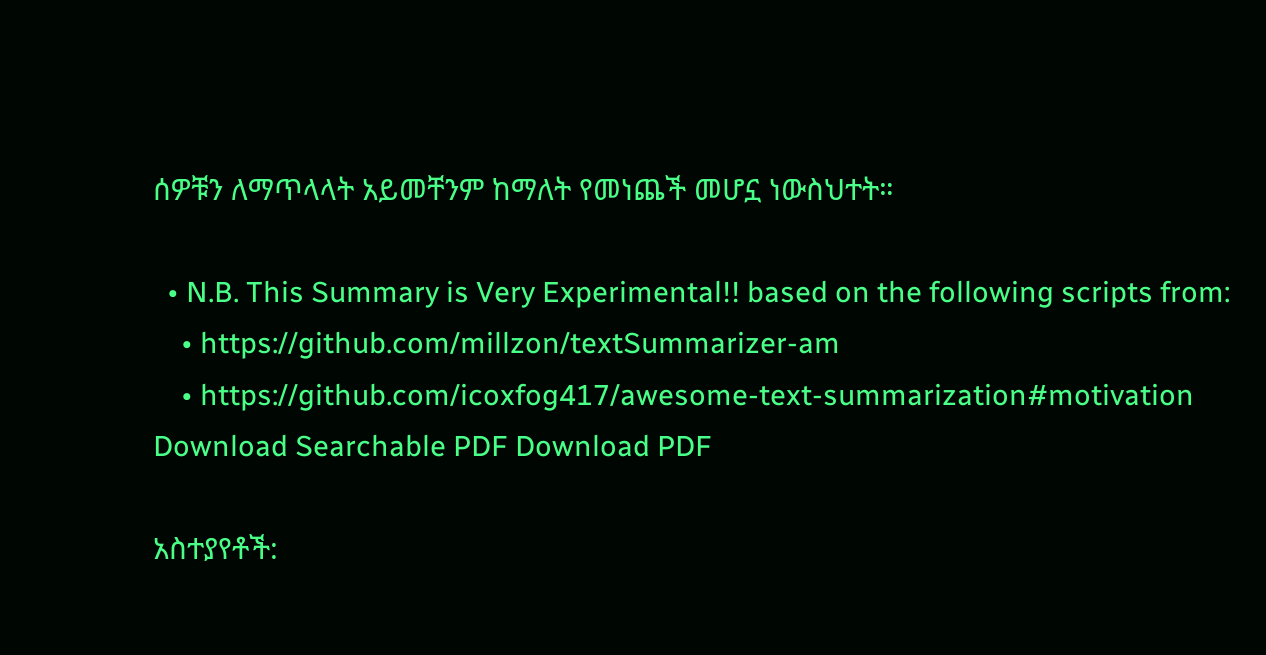ሰዎቹን ለማጥላላት አይመቸንም ከማለት የመነጨች መሆኗ ነውስህተት።

  • N.B. This Summary is Very Experimental!! based on the following scripts from:
    • https://github.com/millzon/textSummarizer-am
    • https://github.com/icoxfog417/awesome-text-summarization#motivation
Download Searchable PDF Download PDF

አስተያየቶች: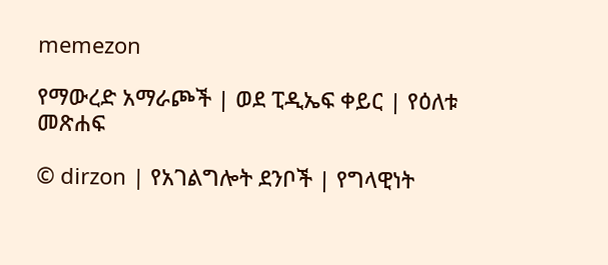memezon

የማውረድ አማራጮች | ወደ ፒዲኤፍ ቀይር | የዕለቱ መጽሐፍ

© dirzon | የአገልግሎት ደንቦች | የግላዊነት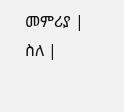መምሪያ | ስለ |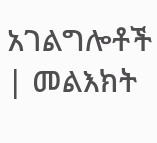አገልግሎቶች | መልእክት